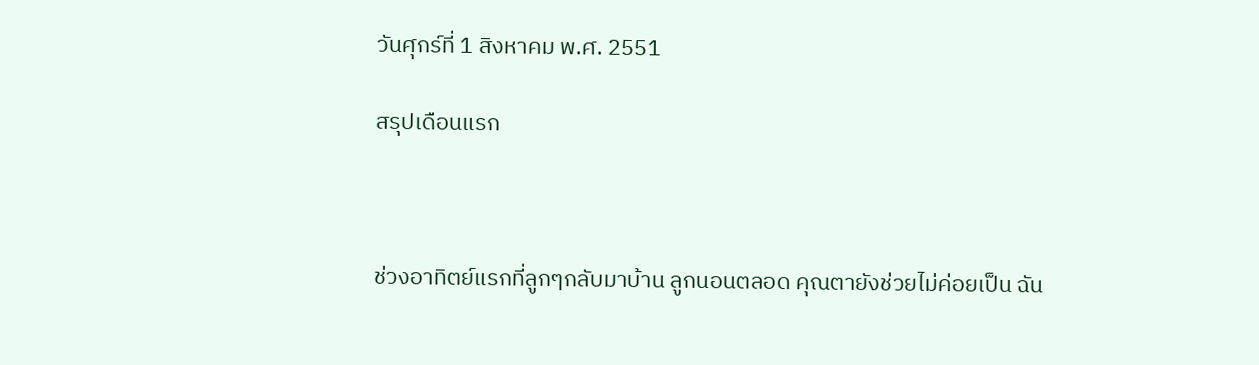วันศุกร์ที่ 1 สิงหาคม พ.ศ. 2551

สรุปเดือนแรก



ช่วงอาทิตย์แรกที่ลูกๆกลับมาบ้าน ลูกนอนตลอด คุณตายังช่วยไม่ค่อยเป็น ฉัน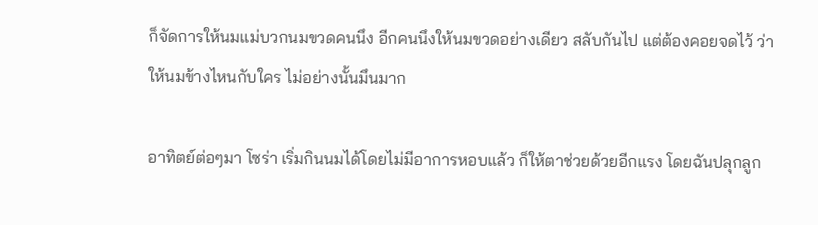ก็จัดการให้นมแม่บวกนมขวดคนนึง อีกคนนึงให้นมขวดอย่างเดียว สลับกันไป แต่ต้องคอยจดไว้ ว่าให้นมข้างไหนกับใคร ไม่อย่างนั้นมึนมาก

อาทิตย์ต่อๆมา โซร่า เริ่มกินนมได้โดยไม่มีอาการหอบแล้ว ก็ให้ตาช่วยด้วยอีกแรง โดยฉันปลุกลูก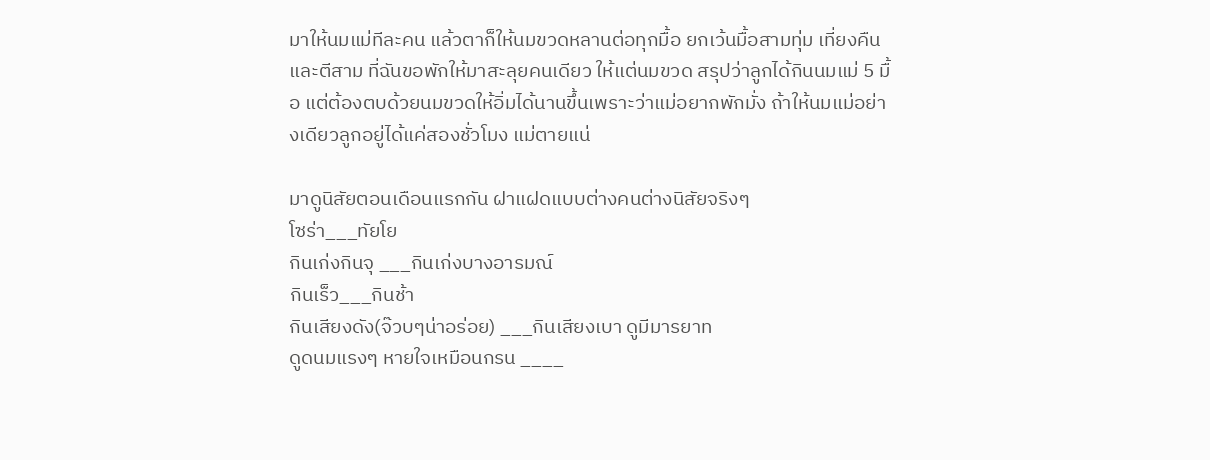มาให้นมแม่ทีละคน แล้วตาก็ให้นมขวดหลานต่อทุกมื้อ ยกเว้นมื้อสามทุ่ม เที่ยงคืน และตีสาม ที่ฉันขอพักให้มาสะลุยคนเดียว ให้แต่นมขวด สรุปว่าลูกได้กินนมแม่ 5 มื้อ แต่ต้องตบด้วยนมขวดให้อิ่มได้นานขึ้นเพราะว่าแม่อยากพักมั่ง ถ้าให้นมแม่อย่างเดียวลูกอยู่ได้แค่สองชั่วโมง แม่ตายแน่

มาดูนิสัยตอนเดือนแรกกัน ฝาแฝดแบบต่างคนต่างนิสัยจริงๆ
โซร่า___ทัยโย
กินเก่งกินจุ ___กินเก่งบางอารมณ์
กินเร็ว___กินช้า
กินเสียงดัง(จ๊วบๆน่าอร่อย) ___กินเสียงเบา ดูมีมารยาท
ดูดนมแรงๆ หายใจเหมือนกรน ____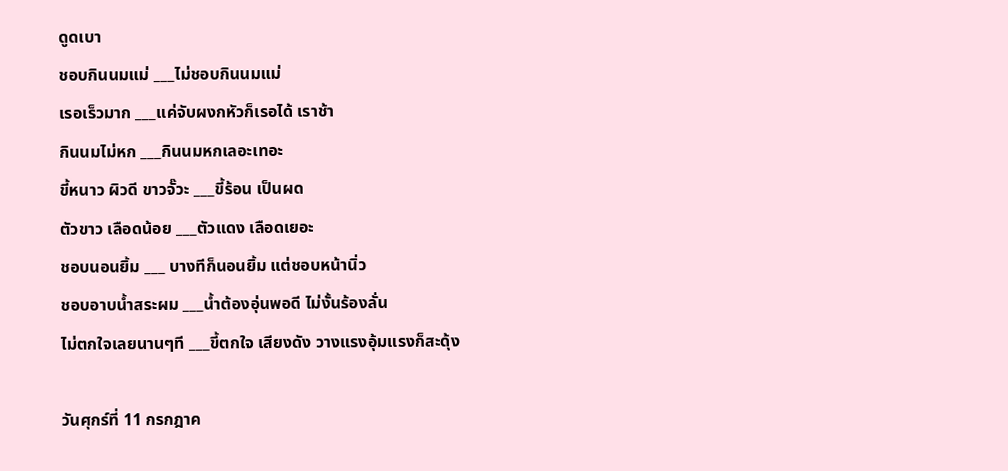ดูดเบา
ชอบกินนมแม่ ___ไม่ชอบกินนมแม่
เรอเร็วมาก ___แค่จับผงกหัวก็เรอได้ เราช้า
กินนมไม่หก ___กินนมหกเลอะเทอะ
ขี้หนาว ผิวดี ขาวจั๊วะ ___ขี้ร้อน เป็นผด
ตัวขาว เลือดน้อย ___ตัวแดง เลือดเยอะ
ชอบนอนยิ้ม ___ บางทีก็นอนยิ้ม แต่ชอบหน้านิ่ว
ชอบอาบน้ำสระผม ___น้ำต้องอุ่นพอดี ไม่งั้นร้องลั่น
ไม่ตกใจเลยนานๆที ___ขี้ตกใจ เสียงดัง วางแรงอุ้มแรงก็สะดุ้ง

วันศุกร์ที่ 11 กรกฎาค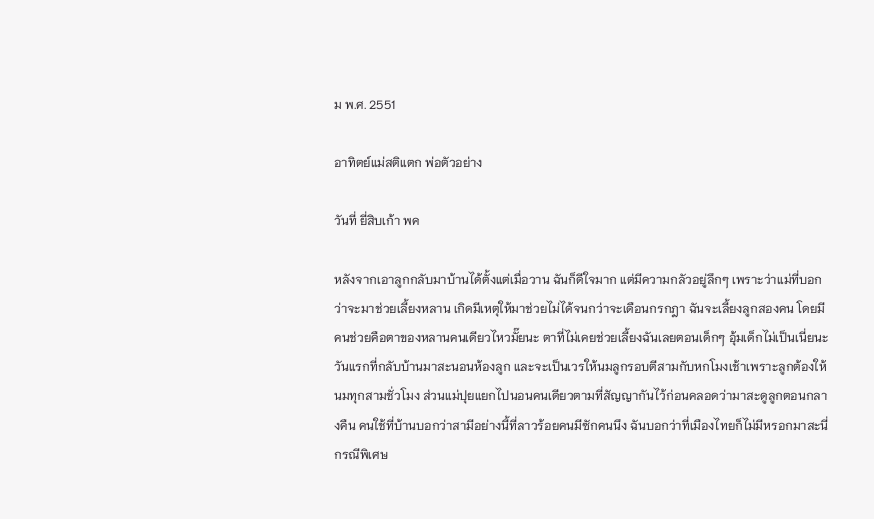ม พ.ศ. 2551

อาทิตย์แม่สติแตก พ่อตัวอย่าง

วันที่ ยี่สิบเก้า พค

หลังจากเอาลูกกลับมาบ้านได้ตั้งแต่เมื่อวาน ฉันก็ดีใจมาก แต่มีความกลัวอยู่ลึกๆ เพราะว่าแม่ที่บอกว่าจะมาช่วยเลี้ยงหลาน เกิดมีเหตุให้มาช่วยไม่ได้จนกว่าจะเดือนกรกฎา ฉันจะเลี้ยงลูกสองคน โดยมีคนช่วยคือตาของหลานคนเดียวไหวมั๊ยนะ ตาที่ไม่เคยช่วยเลี้ยงฉันเลยตอนเด็กๆ อุ้มเด็กไม่เป็นเนี่ยนะ วันแรกที่กลับบ้านมาสะนอนห้องลูก และจะเป็นเวรให้นมลูกรอบตีสามกับหกโมงเช้าเพราะลูกต้องให้นมทุกสามชั่วโมง ส่วนแม่ปุยแยกไปนอนคนเดียวตามที่สัญญากันไว้ก่อนคลอดว่ามาสะดูลูกตอนกลางคืน คนใช้ที่บ้านบอกว่าสามีอย่างนี้ที่ลาวร้อยคนมีซักคนนึง ฉันบอกว่าที่เมืองไทยก็ไม่มีหรอกมาสะนี่กรณีพิเศษ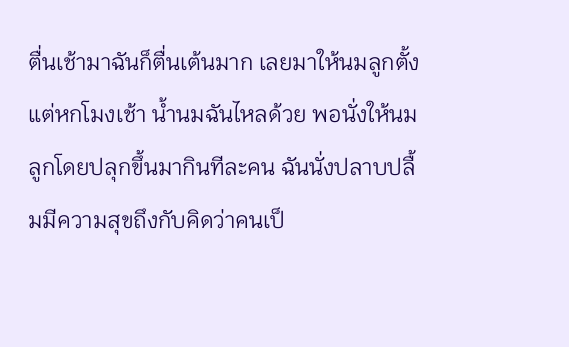ตื่นเช้ามาฉันก็ตื่นเต้นมาก เลยมาให้นมลูกตั้งแต่หกโมงเช้า น้ำนมฉันไหลด้วย พอนั่งให้นมลูกโดยปลุกขึ้นมากินทีละคน ฉันนั่งปลาบปลื้มมีความสุขถึงกับคิดว่าคนเป็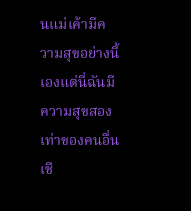นแม่เค้ามีความสุขอย่างนี้เองแต่นี่ฉันมีความสุขสองเท่าของคนอื่นเชี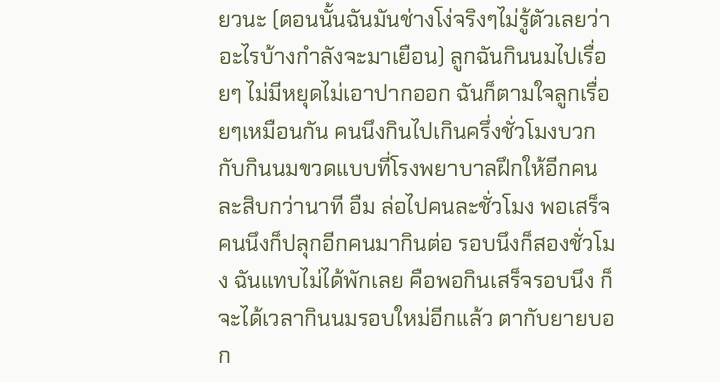ยวนะ (ตอนนั้นฉันมันช่างโง่จริงๆไม่รู้ตัวเลยว่าอะไรบ้างกำลังจะมาเยือน) ลูกฉันกินนมไปเรื่อยๆ ไม่มีหยุดไม่เอาปากออก ฉันก็ตามใจลูกเรื่อยๆเหมือนกัน คนนึงกินไปเกินครึ่งชั่วโมงบวกกับกินนมขวดแบบที่โรงพยาบาลฝึกให้อีกคนละสิบกว่านาที อืม ล่อไปคนละชั่วโมง พอเสร็จคนนึงก็ปลุกอีกคนมากินต่อ รอบนึงก็สองชั่วโมง ฉันแทบไม่ได้พักเลย คือพอกินเสร็จรอบนึง ก็จะได้เวลากินนมรอบใหม่อีกแล้ว ตากับยายบอก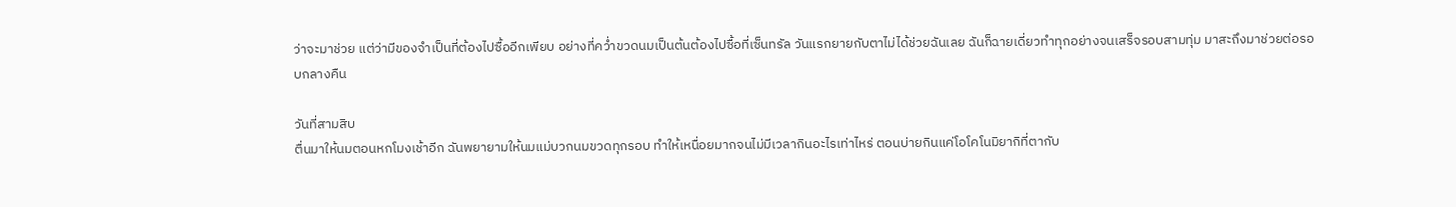ว่าจะมาช่วย แต่ว่ามีของจำเป็นที่ต้องไปซื้ออีกเพียบ อย่างที่คว่ำขวดนมเป็นต้นต้องไปซื้อที่เซ็นทรัล วันแรกยายกับตาไม่ได้ช่วยฉันเลย ฉันก็ฉายเดี่ยวทำทุกอย่างจนเสร็จรอบสามทุ่ม มาสะถึงมาช่วยต่อรอบกลางคืน

วันที่สามสิบ
ตื่นมาให้นมตอนหกโมงเช้าอีก ฉันพยายามให้นมแม่บวกนมขวดทุกรอบ ทำให้เหนื่อยมากจนไม่มีเวลากินอะไรเท่าไหร่ ตอนบ่ายกินแค่โอโคโนมิยากิที่ตากับ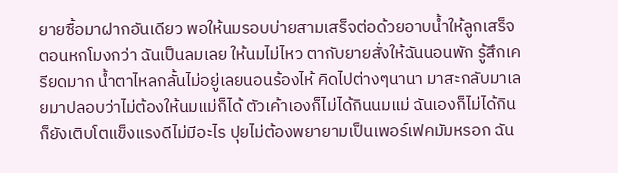ยายซื้อมาฝากอันเดียว พอให้นมรอบบ่ายสามเสร็จต่อด้วยอาบน้ำให้ลูกเสร็จตอนหกโมงกว่า ฉันเป็นลมเลย ให้นมไม่ไหว ตากับยายสั่งให้ฉันนอนพัก รู้สึกเครียดมาก น้ำตาไหลกลั้นไม่อยู่เลยนอนร้องไห้ คิดไปต่างๆนานา มาสะกลับมาเลยมาปลอบว่าไม่ต้องให้นมแม่ก็ได้ ตัวเค้าเองก็ไม่ได้กินนมแม่ ฉันเองก็ไม่ได้กิน ก็ยังเติบโตแข็งแรงดีไม่มีอะไร ปุยไม่ต้องพยายามเป็นเพอร์เฟคมัมหรอก ฉัน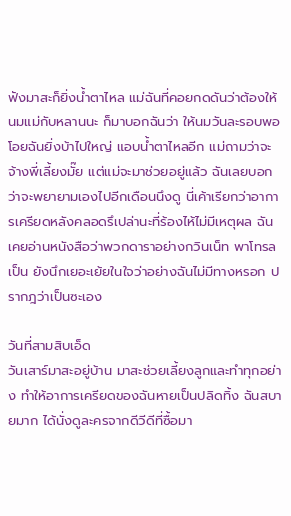ฟังมาสะก็ยิ่งน้ำตาไหล แม่ฉันที่คอยกดดันว่าต้องให้นมแม่กับหลานนะ ก็มาบอกฉันว่า ให้นมวันละรอบพอ โอยฉันยิ่งบ้าไปใหญ่ แอบน้ำตาไหลอีก แม่ถามว่าจะจ้างพี่เลี้ยงมั๊ย แต่แม่จะมาช่วยอยู่แล้ว ฉันเลยบอกว่าจะพยายามเองไปอีกเดือนนึงดู นี่เค้าเรียกว่าอาการเครียดหลังคลอดรึเปล่านะที่ร้องไห้ไม่มีเหตุผล ฉันเคยอ่านหนังสือว่าพวกดาราอย่างกวินเน็ท พาโทรลเป็น ยังนึกเยอะเย้ยในใจว่าอย่างฉันไม่มีทางหรอก ปรากฎว่าเป็นซะเอง

วันที่สามสิบเอ็ด
วันเสาร์มาสะอยู่บ้าน มาสะช่วยเลี้ยงลูกและทำทุกอย่าง ทำให้อาการเครียดของฉันหายเป็นปลิดทิ้ง ฉันสบายมาก ได้นั่งดูละครจากดีวีดีที่ซื้อมา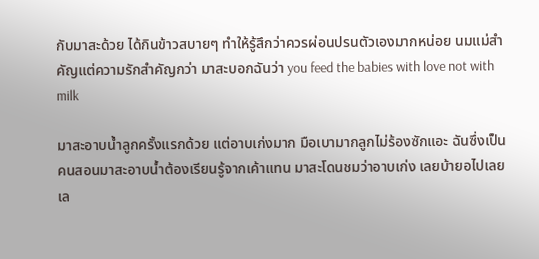กับมาสะด้วย ได้กินข้าวสบายๆ ทำให้รู้สึกว่าควรผ่อนปรนตัวเองมากหน่อย นมแม่สำคัญแต่ความรักสำคัญกว่า มาสะบอกฉันว่า you feed the babies with love not with milk

มาสะอาบน้ำลูกครั้งแรกด้วย แต่อาบเก่งมาก มือเบามากลูกไม่ร้องซักแอะ ฉันซึ่งเป็นคนสอนมาสะอาบน้ำต้องเรียนรู้จากเค้าแทน มาสะโดนชมว่าอาบเก่ง เลยบ้ายอไปเลย เล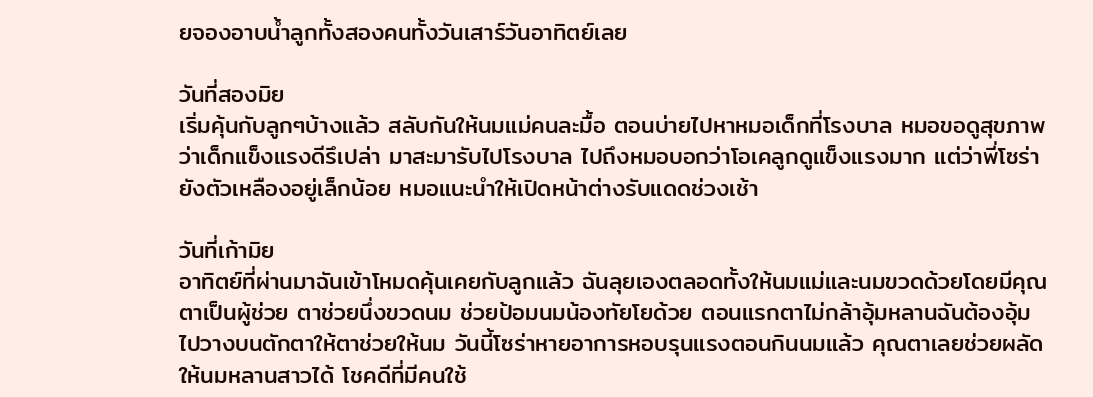ยจองอาบน้ำลูกทั้งสองคนทั้งวันเสาร์วันอาทิตย์เลย

วันที่สองมิย
เริ่มคุ้นกับลูกๆบ้างแล้ว สลับกันให้นมแม่คนละมื้อ ตอนบ่ายไปหาหมอเด็กที่โรงบาล หมอขอดูสุขภาพว่าเด็กแข็งแรงดีรึเปล่า มาสะมารับไปโรงบาล ไปถึงหมอบอกว่าโอเคลูกดูแข็งแรงมาก แต่ว่าพี่โซร่ายังตัวเหลืองอยู่เล็กน้อย หมอแนะนำให้เปิดหน้าต่างรับแดดช่วงเช้า

วันที่เก้ามิย
อาทิตย์ที่ผ่านมาฉันเข้าโหมดคุ้นเคยกับลูกแล้ว ฉันลุยเองตลอดทั้งให้นมแม่และนมขวดด้วยโดยมีคุณตาเป็นผู้ช่วย ตาช่วยนึ่งขวดนม ช่วยป้อมนมน้องทัยโยด้วย ตอนแรกตาไม่กล้าอุ้มหลานฉันต้องอุ้มไปวางบนตักตาให้ตาช่วยให้นม วันนี้โซร่าหายอาการหอบรุนแรงตอนกินนมแล้ว คุณตาเลยช่วยผลัดให้นมหลานสาวได้ โชคดีที่มีคนใช้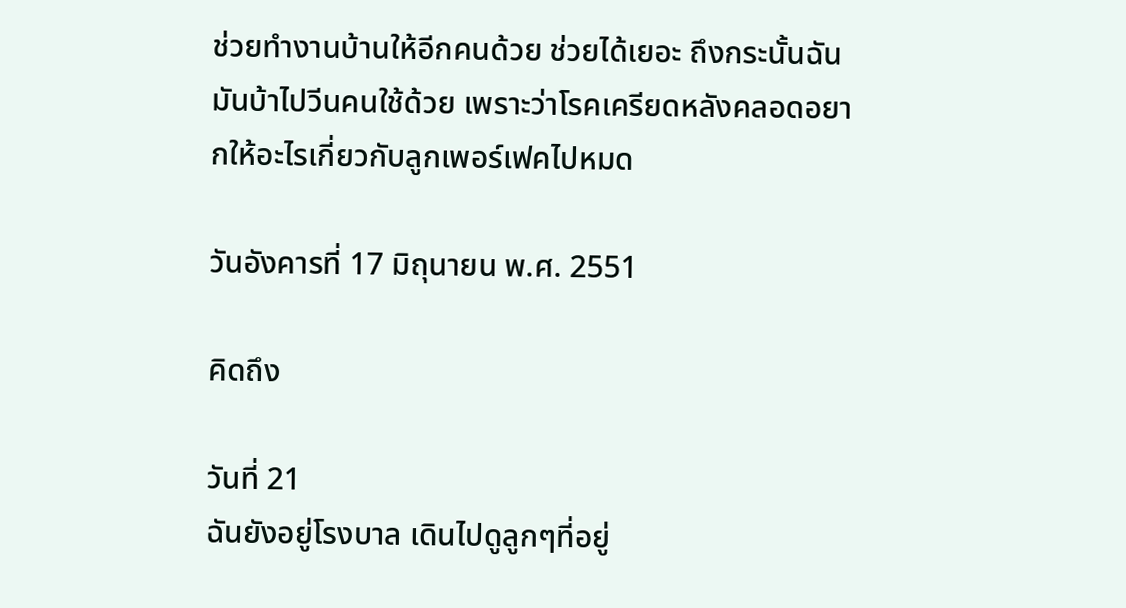ช่วยทำงานบ้านให้อีกคนด้วย ช่วยได้เยอะ ถึงกระนั้นฉันมันบ้าไปวีนคนใช้ด้วย เพราะว่าโรคเครียดหลังคลอดอยากให้อะไรเกี่ยวกับลูกเพอร์เฟคไปหมด

วันอังคารที่ 17 มิถุนายน พ.ศ. 2551

คิดถึง

วันที่ 21
ฉันยังอยู่โรงบาล เดินไปดูลูกๆที่อยู่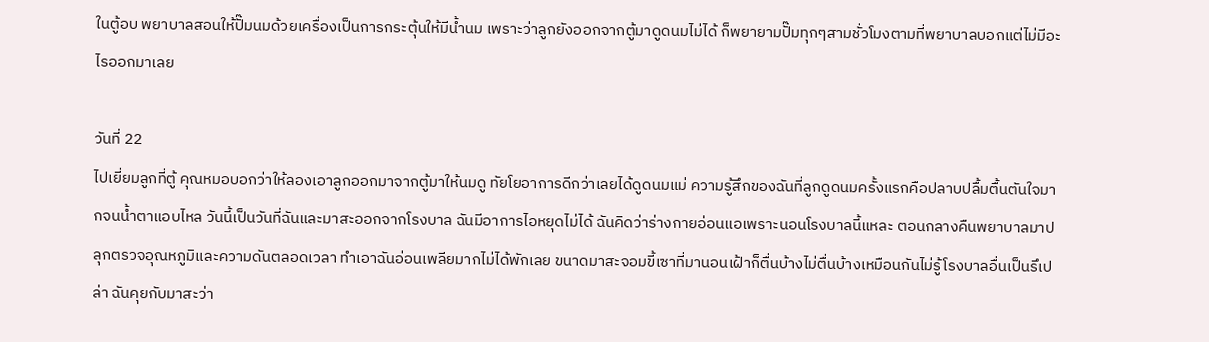ในตู้อบ พยาบาลสอนให้ปั๊มนมด้วยเครื่องเป็นการกระตุ้นให้มีน้ำนม เพราะว่าลูกยังออกจากตู้มาดูดนมไม่ได้ ก็พยายามปั๊มทุกๆสามชั่วโมงตามที่พยาบาลบอกแต่ไม่มีอะไรออกมาเลย

วันที่ 22
ไปเยี่ยมลูกที่ตู้ คุณหมอบอกว่าให้ลองเอาลูกออกมาจากตู้มาให้นมดู ทัยโยอาการดีกว่าเลยได้ดูดนมแม่ ความรู้สึกของฉันที่ลูกดูดนมครั้งแรกคือปลาบปลื้มตื้นตันใจมากจนน้ำตาแอบไหล วันนี้เป็นวันที่ฉันและมาสะออกจากโรงบาล ฉันมีอาการไอหยุดไม่ได้ ฉันคิดว่าร่างกายอ่อนแอเพราะนอนโรงบาลนี้แหละ ตอนกลางคืนพยาบาลมาปลุกตรวจอุณหภูมิและความดันตลอดเวลา ทำเอาฉันอ่อนเพลียมากไม่ได้พักเลย ขนาดมาสะจอมขี้เซาที่มานอนเฝ้าก็ตื่นบ้างไม่ตื่นบ้างเหมือนกันไม่รู้โรงบาลอื่นเป็นรึเปล่า ฉันคุยกับมาสะว่า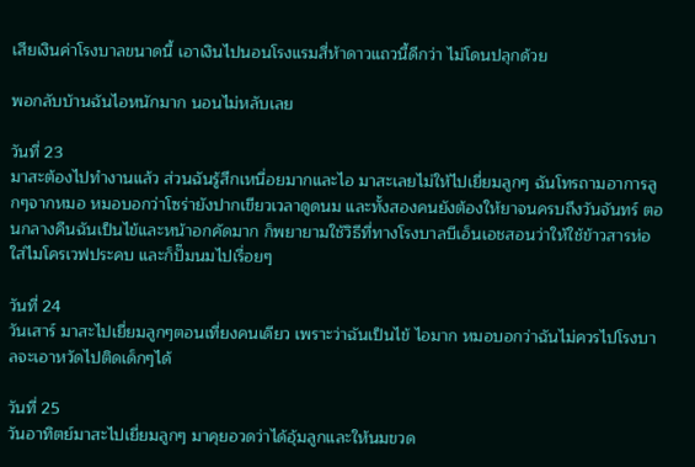เสียเงินค่าโรงบาลขนาดนี้ เอาเงินไปนอนโรงแรมสี่ห้าดาวแถวนี้ดีกว่า ไม่โดนปลุกด้วย

พอกลับบ้านฉันไอหนักมาก นอนไม่หลับเลย

วันที่ 23
มาสะต้องไปทำงานแล้ว ส่วนฉันรู้สึกเหนื่อยมากและไอ มาสะเลยไม่ให้ไปเยี่ยมลูกๆ ฉันโทรถามอาการลูกๆจากหมอ หมอบอกว่าโซร่ายังปากเขียวเวลาดูดนม และทั้งสองคนยังต้องให้ยาจนครบถึงวันจันทร์ ตอนกลางคืนฉันเป็นไข้และหน้าอกคัดมาก ก็พยายามใช้วิธีที่ทางโรงบาลบีเอ็นเอชสอนว่าให้ใช้ข้าวสารห่อใส่ไมโครเวฟประคบ และก็ปั๊มนมไปเรื่อยๆ

วันที่ 24
วันเสาร์ มาสะไปเยี่ยมลูกๆตอนเที่ยงคนเดียว เพราะว่าฉันเป็นไข้ ไอมาก หมอบอกว่าฉันไม่ควรไปโรงบาลจะเอาหวัดไปติดเด็กๆได้

วันที่ 25
วันอาทิตย์มาสะไปเยี่ยมลูกๆ มาคุยอวดว่าได้อุ้มลูกและให้นมขวด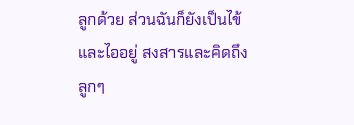ลูกด้วย ส่วนฉันก็ยังเป็นไข้และไออยู่ สงสารและคิดถึงลูกๆ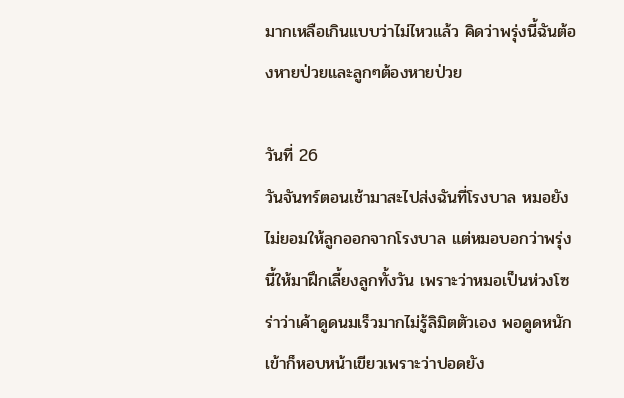มากเหลือเกินแบบว่าไม่ไหวแล้ว คิดว่าพรุ่งนี้ฉันต้องหายป่วยและลูกๆต้องหายป่วย

วันที่ 26
วันจันทร์ตอนเช้ามาสะไปส่งฉันที่โรงบาล หมอยังไม่ยอมให้ลูกออกจากโรงบาล แต่หมอบอกว่าพรุ่งนี้ให้มาฝึกเลี้ยงลูกทั้งวัน เพราะว่าหมอเป็นห่วงโซร่าว่าเค้าดูดนมเร็วมากไม่รู้ลิมิตตัวเอง พอดูดหนักเข้าก็หอบหน้าเขียวเพราะว่าปอดยัง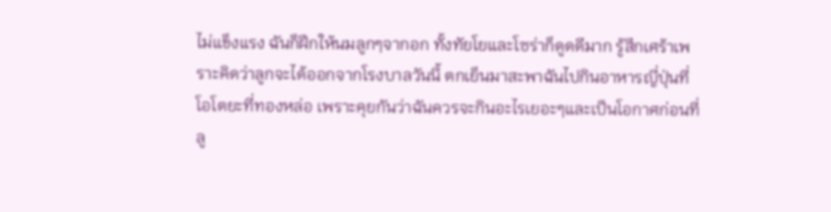ไม่แข็งแรง ฉันก็ฝึกให้นมลูกๆจากอก ทั้งทัยโยและโซร่าก็ดูดดีมาก รู้สึกเศร้าเพราะคิดว่าลูกจะได้ออกจากโรงบาลวันนี้ ตกเย็นมาสะพาฉันไปกินอาหารญี่ปุ่นที่โอโตยะที่ทองหล่อ เพราะคุยกันว่าฉันควรจะกินอะไรเยอะๆและเป็นโอกาศก่อนที่ลู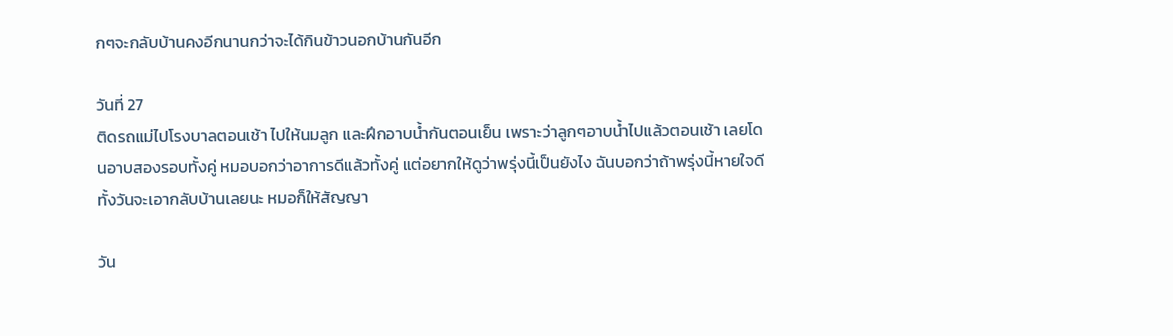กๆจะกลับบ้านคงอีกนานกว่าจะได้กินข้าวนอกบ้านกันอีก

วันที่ 27
ติดรถแม่ไปโรงบาลตอนเช้า ไปให้นมลูก และฝึกอาบน้ำกันตอนเย็น เพราะว่าลูกๆอาบน้ำไปแล้วตอนเช้า เลยโดนอาบสองรอบทั้งคู่ หมอบอกว่าอาการดีแล้วทั้งคู่ แต่อยากให้ดูว่าพรุ่งนี้เป็นยังไง ฉันบอกว่าถ้าพรุ่งนี้หายใจดีทั้งวันจะเอากลับบ้านเลยนะ หมอก็ให้สัญญา

วัน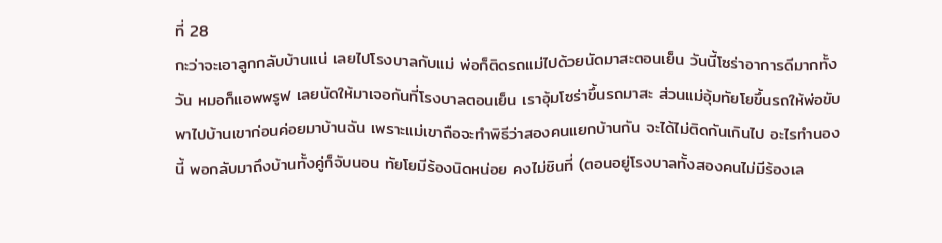ที่ 28
กะว่าจะเอาลูกกลับบ้านแน่ เลยไปโรงบาลกับแม่ พ่อก็ติดรถแม่ไปด้วยนัดมาสะตอนเย็น วันนี้โซร่าอาการดีมากทั้งวัน หมอก็แอพพรูฟ เลยนัดให้มาเจอกันที่โรงบาลตอนเย็น เราอุ้มโซร่าขึ้นรถมาสะ ส่วนแม่อุ้มทัยโยขึ้นรถให้พ่อขับพาไปบ้านเขาก่อนค่อยมาบ้านฉัน เพราะแม่เขาถือจะทำพิธีว่าสองคนแยกบ้านกัน จะได้ไม่ติดกันเกินไป อะไรทำนองนี้ พอกลับมาถึงบ้านทั้งคู่ก็จับนอน ทัยโยมีร้องนิดหน่อย คงไม่ชินที่ (ตอนอยู่โรงบาลทั้งสองคนไม่มีร้องเล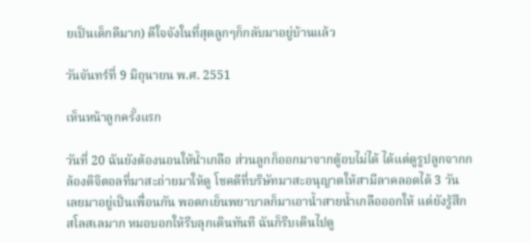ยเป็นเด็กดีมาก) ดีใจจังในที่สุดลูกๆก็กลับมาอยู่บ้านแล้ว

วันจันทร์ที่ 9 มิถุนายน พ.ศ. 2551

เห็นหน้าลูกครั้งแรก

วันที่ 20 ฉันยังต้องนอนให้น้ำเกลือ ส่วนลูกก็ออกมาจากตู้อบไม่ได้ ได้แต่ดูรูปลูกจากกล้องดิจิตอลที่มาสะถ่ายมาให้ดู โชคดีที่บริษัทมาสะอนุญาตให้สามีลาคลอดได้ 3 วัน เลยมาอยู่เป็นเพื่อนกัน พอตกเย็นพยาบาลก็มาเอาน้ำสายน้ำเกลือออกให้ แต่ยังรู้สึกสโลสเลมาก หมอบอกให้รีบลุกเดินทันที ฉันก็รีบเดินไปดู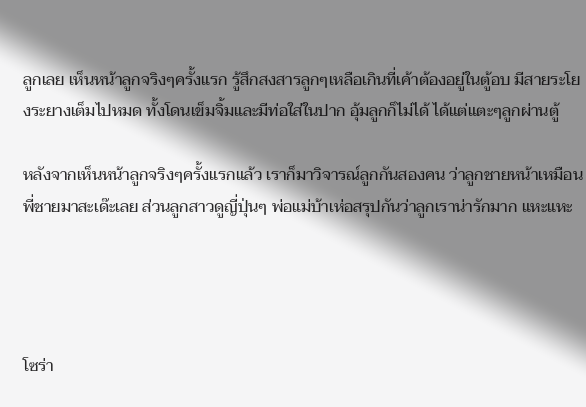ลูกเลย เห็นหน้าลูกจริงๆครั้งแรก รู้สึกสงสารลูกๆเหลือเกินที่เค้าต้องอยู่ในตู้อบ มีสายระโยงระยางเต็มไปหมด ทั้งโดนเข็มจิ้มและมีท่อใส่ในปาก อุ้มลูกก็ไม่ได้ ได้แต่แตะๆลูกผ่านตู้

หลังจากเห็นหน้าลูกจริงๆครั้งแรกแล้ว เราก็มาวิจารณ์ลูกกันสองคน ว่าลูกชายหน้าเหมือนพี่ชายมาสะเด๊ะเลย ส่วนลูกสาวดูญี่ปุ่นๆ พ่อแม่บ้าเห่อสรุปกันว่าลูกเราน่ารักมาก แหะแหะ




โซร่า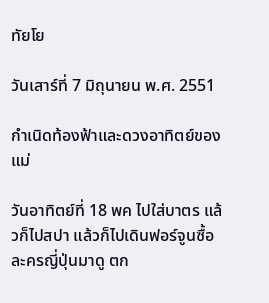ทัยโย

วันเสาร์ที่ 7 มิถุนายน พ.ศ. 2551

กำเนิดท้องฟ้าและดวงอาทิตย์ของแม่

วันอาทิตย์ที่ 18 พค ไปใส่บาตร แล้วก็ไปสปา แล้วก็ไปเดินฟอร์จูนซื้อละครญี่ปุ่นมาดู ตก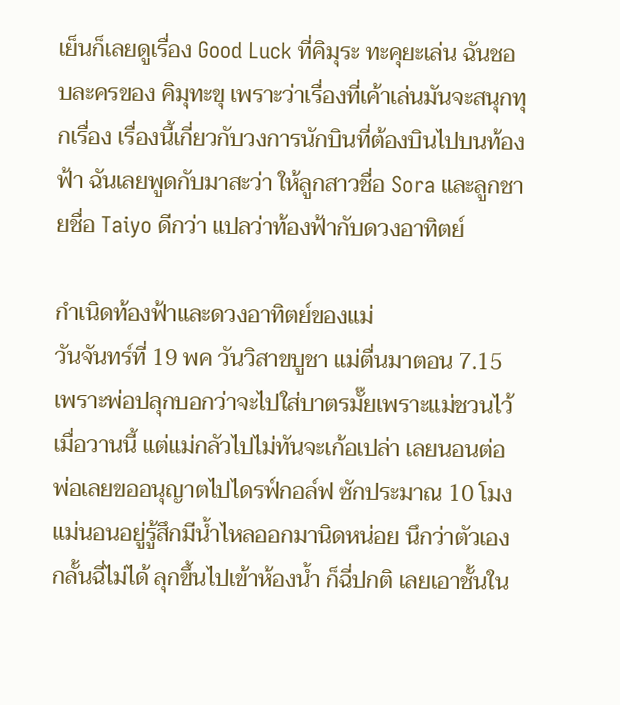เย็นก็เลยดูเรื่อง Good Luck ที่คิมุระ ทะคุยะเล่น ฉันชอบละครของ คิมุทะขุ เพราะว่าเรื่องที่เค้าเล่นมันจะสนุกทุกเรื่อง เรื่องนี้เกี่ยวกับวงการนักบินที่ต้องบินไปบนท้องฟ้า ฉันเลยพูดกับมาสะว่า ให้ลูกสาวชื่อ Sora และลูกชายชื่อ Taiyo ดีกว่า แปลว่าท้องฟ้ากับดวงอาทิตย์

กำเนิดท้องฟ้าและดวงอาทิตย์ของแม่
วันจันทร์ที่ 19 พค วันวิสาขบูชา แม่ตื่นมาตอน 7.15 เพราะพ่อปลุกบอกว่าจะไปใส่บาตรมั๊ยเพราะแม่ชวนไว้เมื่อวานนี้ แต่แม่กลัวไปไม่ทันจะเก้อเปล่า เลยนอนต่อ พ่อเลยขออนุญาตไปไดรฟ์กอล์ฟ ซักประมาณ 10 โมง แม่นอนอยู่รู้สึกมีน้ำไหลออกมานิดหน่อย นึกว่าตัวเองกลั้นฉี่ไม่ได้ ลุกขึ้นไปเข้าห้องน้ำ ก็ฉี่ปกติ เลยเอาชั้นใน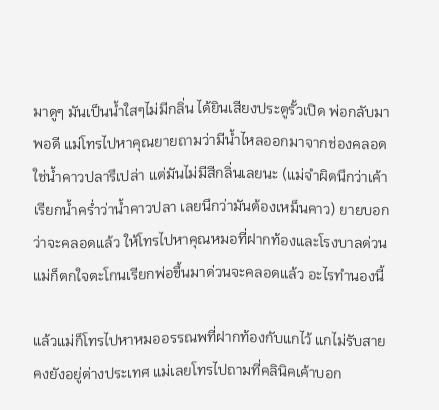มาดูๆ มันเป็นน้ำใสๆไม่มีกลิ่น ได้ยินเสียงประตูรั้วเปิด พ่อกลับมาพอดี แม่โทรไปหาคุณยายถามว่ามีน้ำไหลออกมาจากช่องคลอด ใช่น้ำคาวปลารึเปล่า แต่มันไม่มีสีกลิ่นเลยนะ (แม่จำผิดนึกว่าเค้าเรียกน้ำคร่ำว่าน้ำคาวปลา เลยนึกว่ามันต้องเหม็นคาว) ยายบอกว่าจะคลอดแล้ว ให้โทรไปหาคุณหมอที่ฝากท้องและโรงบาลด่วน แม่ก็ตกใจตะโกนเรียกพ่อขึ้นมาด่วนจะคลอดแล้ว อะไรทำนองนี้

แล้วแม่ก็โทรไปหาหมออรรณพที่ฝากท้องกับแกไว้ แกไม่รับสายคงยังอยู่ต่างประเทศ แม่เลยโทรไปถามที่คลินิคเค้าบอก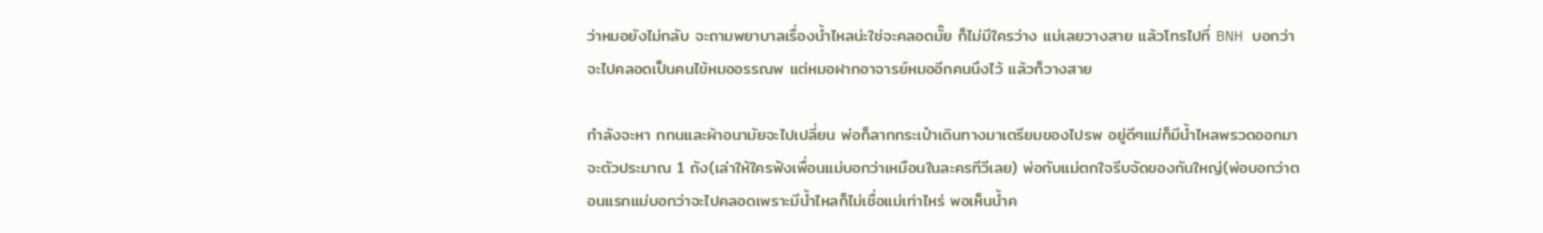ว่าหมอยังไม่กลับ จะถามพยาบาลเรื่องน้ำไหลน่ะใช่จะคลอดมั๊ย ก็ไม่มีใครว่าง แม่เลยวางสาย แล้วโทรไปที่ BNH บอกว่าจะไปคลอดเป็นคนไข้หมออรรณพ แต่หมอฝากอาจารย์หมออีกคนนึงไว้ แล้วก็วางสาย

กำลังจะหา กกนและผ้าอนามัยจะไปเปลี่ยน พ่อก็ลากกระเป๋าเดินทางมาเตรียมของไปรพ อยู่ดีๆแม่ก็มีน้ำไหลพรวดออกมาจะตัวประมาณ 1 ถัง(เล่าให้ใครฟังเพื่อนแม่บอกว่าเหมือนในละครทีวีเลย) พ่อกับแม่ตกใจรีบจัดของกันใหญ่(พ่อบอกว่าตอนแรกแม่บอกว่าจะไปคลอดเพราะมีน้ำไหลก็ไม่เชื่อแม่เท่าไหร่ พอเห็นน้ำค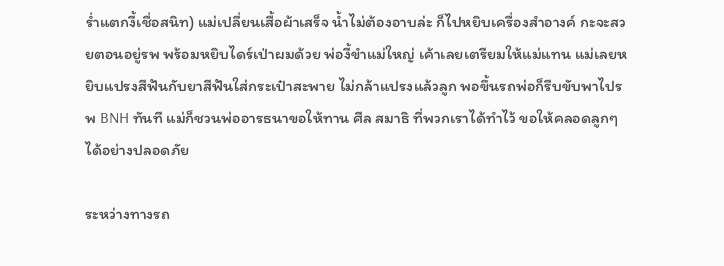ร่ำแตกงี้เชื่อสนิท) แม่เปลี่ยนเสื้อผ้าเสร็จ น้ำไม่ต้องอาบล่ะ ก็ไปหยิบเครื่องสำอางค์ กะจะสวยตอนอยู่รพ พร้อมหยิบไดร์เป่าผมด้วย พ่องี้ขำแม่ใหญ่ เค้าเลยเตรียมให้แม่แทน แม่เลยหยิบแปรงสีฟันกับยาสีฟันใส่กระเป๋าสะพาย ไม่กล้าแปรงแล้วลูก พอขึ้นรถพ่อก็รีบขับพาไปรพ BNH ทันที แม่ก็ชวนพ่ออารธนาขอให้ทาน ศีล สมาธิ ที่พวกเราได้ทำไว้ ขอให้คลอดลูกๆได้อย่างปลอดภัย

ระหว่างทางรถ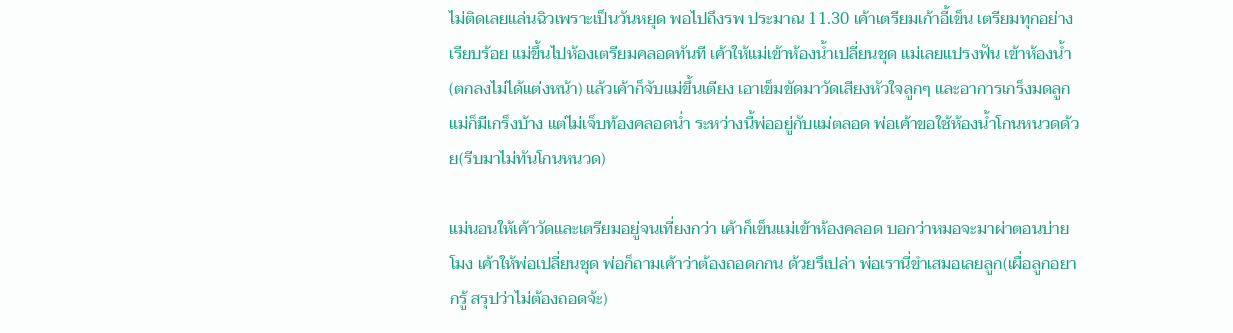ไม่ติดเลยแล่นฉิวเพราะเป็นวันหยุด พอไปถึงรพ ประมาณ 11.30 เค้าเตรียมเก้าอี้เข็น เตรียมทุกอย่างเรียบร้อย แม่ขึ้นไปห้องเตรียมคลอดทันที เค้าให้แม่เข้าห้องน้ำเปลี่ยนชุด แม่เลยแปรงฟัน เข้าห้องน้ำ (ตกลงไม่ได้แต่งหน้า) แล้วเค้าก็จับแม่ขึ้นเตียง เอาเข็มขัดมาวัดเสียงหัวใจลูกๆ และอาการเกร็งมดลูกแม่ก็มีเกร็งบ้าง แต่ไม่เจ็บท้องคลอดน่ำ ระหว่างนี้พ่ออยู่กับแม่ตลอด พ่อเค้าขอใช้ห้องน้ำโกนหนวดด้วย(รีบมาไม่ทันโกนหนวด)

แม่นอนให้เค้าวัดและเตรียมอยู่จนเที่ยงกว่า เค้าก็เข็นแม่เข้าห้องคลอด บอกว่าหมอจะมาผ่าตอนบ่ายโมง เค้าให้พ่อเปลี่ยนชุด พ่อก็ถามเค้าว่าต้องถอดกกน ด้วยรึเปล่า พ่อเรานี่ขำเสมอเลยลูก(เผื่อลูกอยากรู้ สรุปว่าไม่ต้องถอดจ้ะ)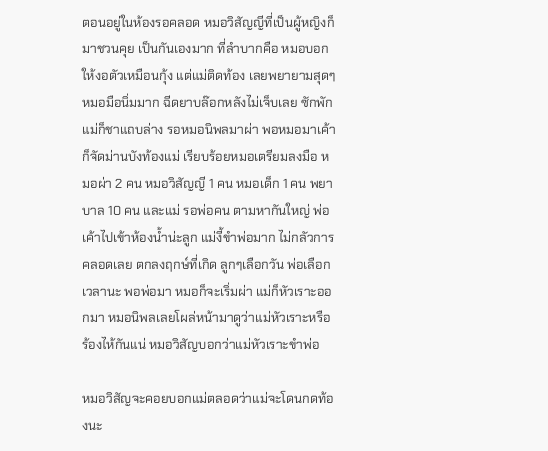ตอนอยู่ในห้องรอคลอด หมอวิสัญญีที่เป็นผู้หญิงก็มาชวนคุย เป็นกันเองมาก ที่ลำบากคือ หมอบอกให้งอตัวเหมือนกุ้ง แต่แม่ติดท้อง เลยพยายามสุดๆ หมอมือนิ่มมาก ฉีดยาบล๊อกหลังไม่เจ็บเลย ซักพักแม่ก็ชาแถบล่าง รอหมอนิพลมาผ่า พอหมอมาเค้าก็จัดม่านบังท้องแม่ เรียบร้อยหมอเตรียมลงมือ หมอผ่า 2 คน หมอวิสัญญี 1 คน หมอเด็ก 1 คน พยาบาล 10 คน และแม่ รอพ่อคน ตามหากันใหญ่ พ่อเค้าไปเข้าห้องน้ำน่ะลูก แม่งี้ขำพ่อมาก ไม่กลัวการคลอดเลย ตกลงฤกษ์ที่เกิด ลูกๆเลือกวัน พ่อเลือกเวลานะ พอพ่อมา หมอก็จะเริ่มผ่า แม่ก็หัวเราะออกมา หมอนิพลเลยโผล่หน้ามาดูว่าแม่หัวเราะหรือร้องไห้กันแน่ หมอวิสัญบอกว่าแม่หัวเราะขำพ่อ

หมอวิสัญจะคอยบอกแม่ตลอดว่าแม่จะโดนกดท้องนะ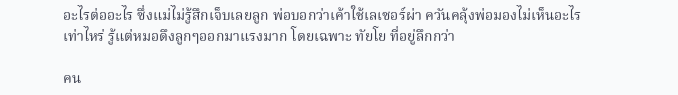อะไรต่ออะไร ซึ่งแม่ไม่รู้สึกเจ็บเลยลูก พ่อบอกว่าเค้าใช้เลเซอร์ผ่า ควันคลุ้งพ่อมองไม่เห็นอะไรเท่าไหร่ รู้แต่หมอดึงลูกๆออกมาแรงมาก โดยเฉพาะ ทัยโย ที่อยู่ลึกกว่า

คน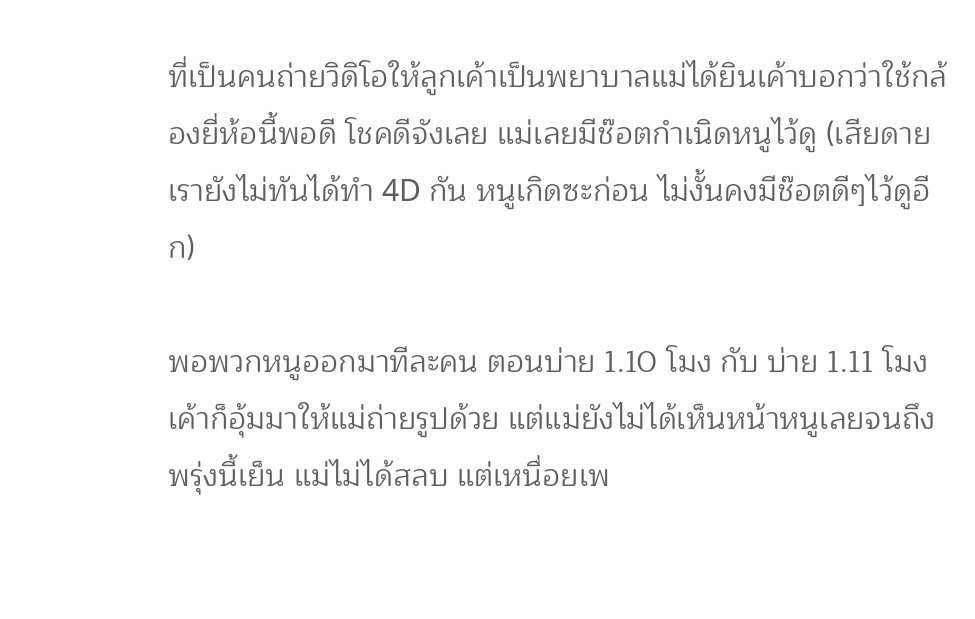ที่เป็นคนถ่ายวิดิโอให้ลูกเค้าเป็นพยาบาลแม่ได้ยินเค้าบอกว่าใช้กล้องยี่ห้อนี้พอดี โชคดีจังเลย แม่เลยมีช๊อตกำเนิดหนูไว้ดู (เสียดายเรายังไม่ทันได้ทำ 4D กัน หนูเกิดซะก่อน ไม่งั้นคงมีช๊อตดีๆไว้ดูอีก)

พอพวกหนูออกมาทีละคน ตอนบ่าย 1.10 โมง กับ บ่าย 1.11 โมง เค้าก็อุ้มมาให้แม่ถ่ายรูปด้วย แต่แม่ยังไม่ได้เห็นหน้าหนูเลยจนถึงพรุ่งนี้เย็น แม่ไม่ได้สลบ แต่เหนื่อยเพ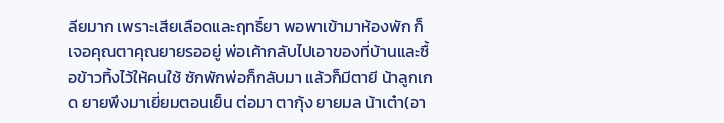ลียมาก เพราะเสียเลือดและฤทธิ์ยา พอพาเข้ามาห้องพัก ก็เจอคุณตาคุณยายรออยู่ พ่อเค้ากลับไปเอาของที่บ้านและซื้อข้าวทิ้งไว้ให้คนใช้ ซักพักพ่อก็กลับมา แล้วก็มีตายี น้าลูกเกด ยายพึงมาเยี่ยมตอนเย็น ต่อมา ตากุ้ง ยายมล น้าเต๋า(อา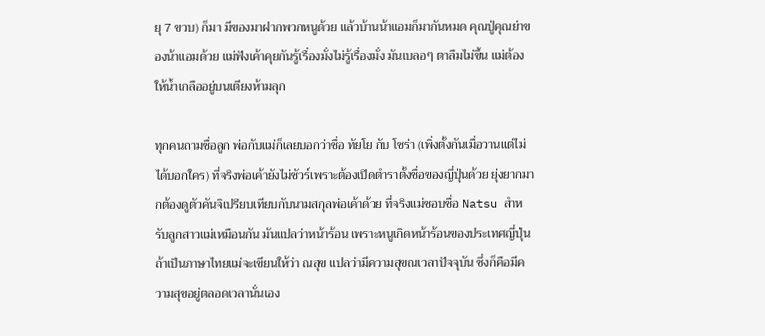ยุ 7 ขวบ) ก็มา มีของมาฝากพวกหนูด้วย แล้วบ้านน้าแอมก็มากันหมด คุณปู่คุณย่าของน้าแอมด้วย แม่ฟังเค้าคุยกันรู้เรื่องมั่งไม่รู้เรื่องมั่ง มันเบลอๆ ตาลืมไม่ขึ้น แม่ต้องให้น้ำเกลืออยู่บนเตียงห้ามลุก

ทุกคนถามชื่อลูก พ่อกับแม่ก็เลยบอกว่าชื่อ ทัยโย กับ โซร่า (เพิ่งตั้งกันเมื่อวานแต่ไม่ได้บอกใคร) ที่จริงพ่อเค้ายังไม่ชัวร์เพราะต้องเปิดตำราตั้งชื่อของญี่ปุ่นด้วย ยุ่งยากมากต้องดูตัวคันจิเปรียบเทียบกับนามสกุลพ่อเค้าด้วย ที่จริงแม่ชอบชื่อ Natsu สำหรับลูกสาวแม่เหมือนกัน มันแปลว่าหน้าร้อน เพราะหนูเกิดหน้าร้อนของประเทศญี่ปุ่น ถ้าเป็นภาษาไทยแม่จะเขียนให้ว่า ณสุข แปลว่ามีความสุขณเวลาปัจจุบัน ซึ่งก็คือมีความสุขอยู่ตลอดเวลานั่นเอง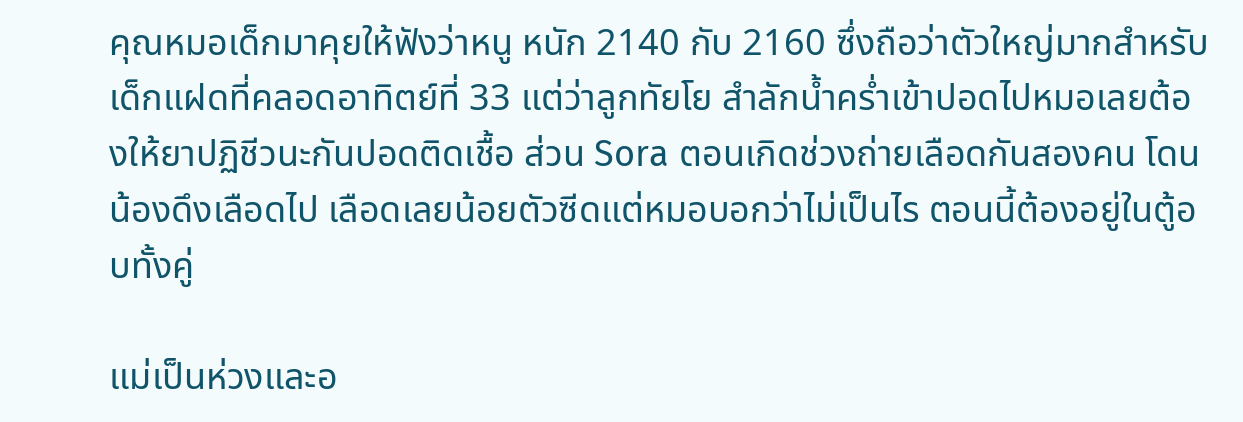คุณหมอเด็กมาคุยให้ฟังว่าหนู หนัก 2140 กับ 2160 ซึ่งถือว่าตัวใหญ่มากสำหรับเด็กแฝดที่คลอดอาทิตย์ที่ 33 แต่ว่าลูกทัยโย สำลักน้ำคร่ำเข้าปอดไปหมอเลยต้องให้ยาปฏิชีวนะกันปอดติดเชื้อ ส่วน Sora ตอนเกิดช่วงถ่ายเลือดกันสองคน โดนน้องดึงเลือดไป เลือดเลยน้อยตัวซีดแต่หมอบอกว่าไม่เป็นไร ตอนนี้ต้องอยู่ในตู้อบทั้งคู่

แม่เป็นห่วงและอ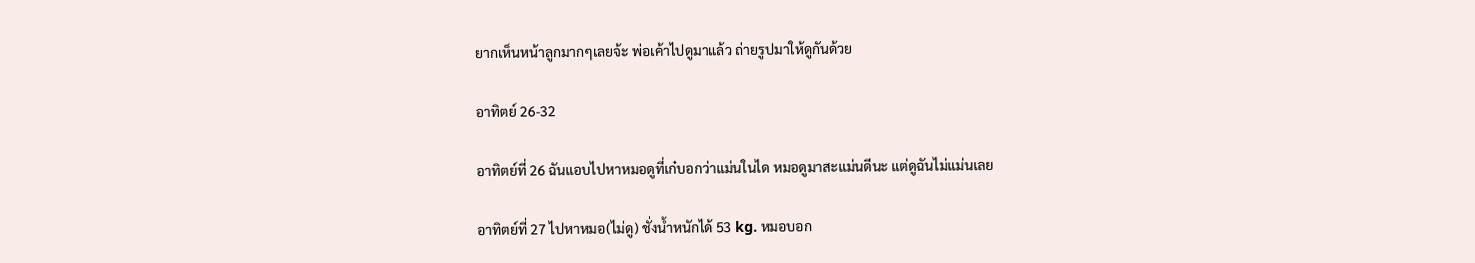ยากเห็นหน้าลูกมากๆเลยจ้ะ พ่อเค้าไปดูมาแล้ว ถ่ายรูปมาให้ดูกันด้วย

อาทิตย์ 26-32

อาทิตย์ที่ 26 ฉันแอบไปหาหมอดูที่เก๋บอกว่าแม่นในได หมอดูมาสะแม่นดีนะ แต่ดูฉันไม่แม่นเลย

อาทิตย์ที่ 27 ไปหาหมอ(ไม่ดู) ชั่งน้ำหนักได้ 53 kg. หมอบอก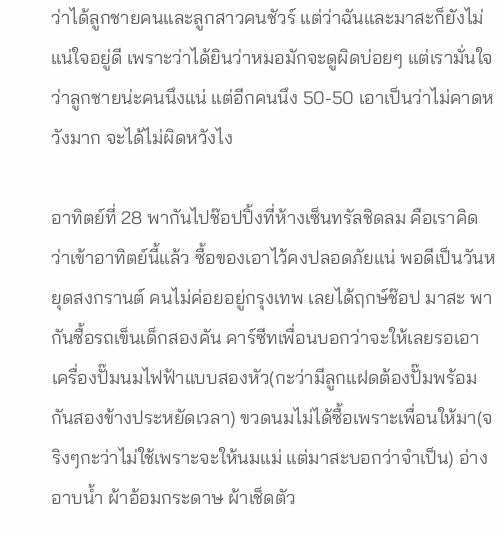ว่าได้ลูกชายคนและลูกสาวคนชัวร์ แต่ว่าฉันและมาสะก็ยังไม่แน่ใจอยู่ดี เพราะว่าได้ยินว่าหมอมักจะดูผิดบ่อยๆ แต่เรามั่นใจว่าลูกชายน่ะคนนึงแน่ แต่อีกคนนึง 50-50 เอาเป็นว่าไม่คาดหวังมาก จะได้ไม่ผิดหวังไง

อาทิตย์ที่ 28 พากันไปช๊อปปิ้งที่ห้างเซ็นทรัลชิดลม คือเราคิดว่าเข้าอาทิตย์นี้แล้ว ซื้อของเอาไว้คงปลอดภัยแน่ พอดีเป็นวันหยุดสงกรานต์ คนไม่ค่อยอยู่กรุงเทพ เลยได้ฤกษ์ช๊อป มาสะ พากันซื้อรถเข็นเด็กสองคัน คาร์ซีทเพื่อนบอกว่าจะให้เลยรอเอา เครื่องปั๊มนมไฟฟ้าแบบสองหัว(กะว่ามีลูกแฝดต้องปั๊มพร้อมกันสองข้างประหยัดเวลา) ขวดนมไม่ได้ซื้อเพราะเพื่อนให้มา(จริงๆกะว่าไม่ใช้เพราะจะให้นมแม่ แต่มาสะบอกว่าจำเป็น) อ่างอาบน้ำ ผ้าอ้อมกระดาษ ผ้าเช็ดตัว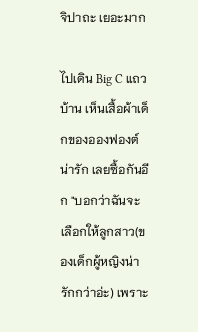จิปาถะ เยอะมาก

ไปเดิน Big C แถวบ้าน เห็นเสื้อผ้าเด็กของอองฟองต์น่ารัก เลยซื้อกันอีก "บอกว่าฉันจะเลือกให้ลูกสาว(ของเด็กผู้หญิงน่ารักกว่าอ่ะ) เพราะ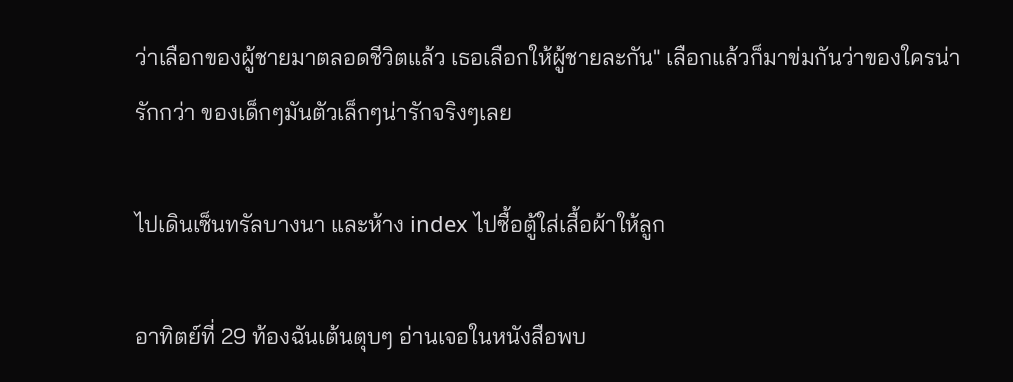ว่าเลือกของผู้ชายมาตลอดชีวิตแล้ว เธอเลือกให้ผู้ชายละกัน" เลือกแล้วก็มาข่มกันว่าของใครน่ารักกว่า ของเด็กๆมันตัวเล็กๆน่ารักจริงๆเลย

ไปเดินเซ็นทรัลบางนา และห้าง index ไปซื้อตู้ใส่เสื้อผ้าให้ลูก

อาทิตย์ที่ 29 ท้องฉันเต้นตุบๆ อ่านเจอในหนังสือพบ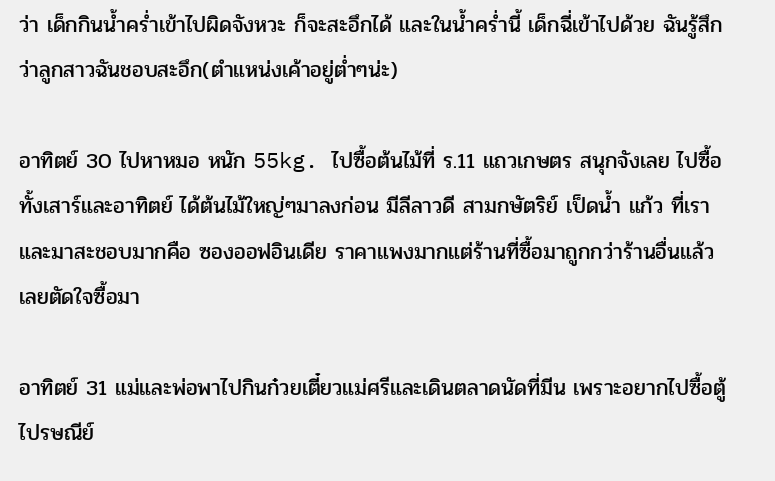ว่า เด็กกินน้ำคร่ำเข้าไปผิดจังหวะ ก็จะสะอึกได้ และในน้ำคร่ำนี้ เด็กฉี่เข้าไปด้วย ฉันรู้สึกว่าลูกสาวฉันชอบสะอึก(ตำแหน่งเค้าอยู่ต่ำๆน่ะ)

อาทิตย์ 30 ไปหาหมอ หนัก 55kg. ไปซื้อต้นไม้ที่ ร.11 แถวเกษตร สนุกจังเลย ไปซื้อทั้งเสาร์และอาทิตย์ ได้ต้นไม้ใหญ่ๆมาลงก่อน มีลีลาวดี สามกษัตริย์ เป็ดน้ำ แก้ว ที่เราและมาสะชอบมากคือ ซองออฟอินเดีย ราคาแพงมากแต่ร้านที่ซื้อมาถูกกว่าร้านอื่นแล้ว เลยตัดใจซื้อมา

อาทิตย์ 31 แม่และพ่อพาไปกินก๋วยเตี๋ยวแม่ศรีและเดินตลาดนัดที่มีน เพราะอยากไปซื้อตู้ไปรษณีย์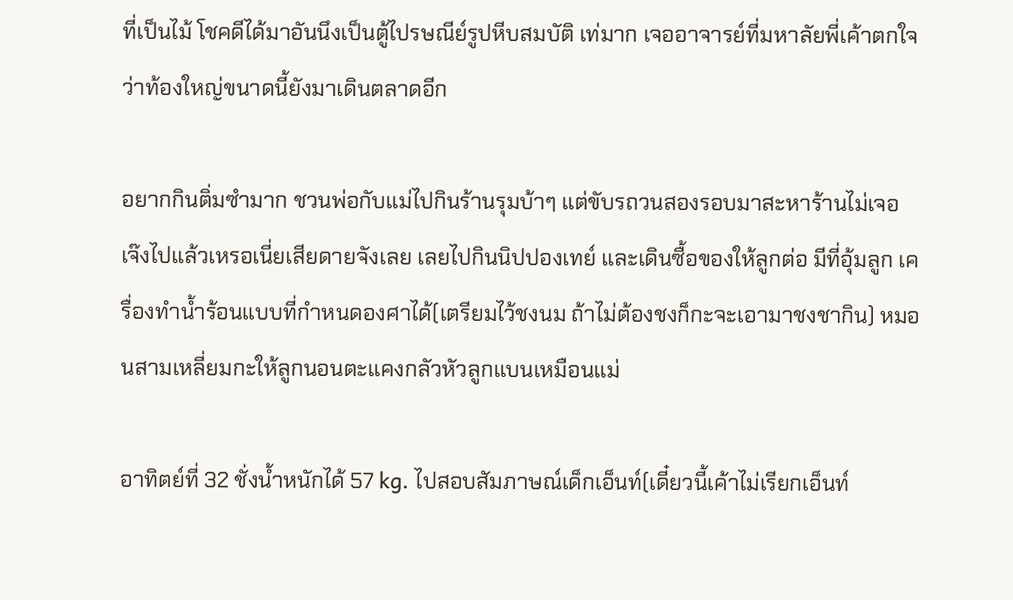ที่เป็นไม้ โชคดีได้มาอันนึงเป็นตู้ไปรษณีย์รูปหีบสมบัติ เท่มาก เจออาจารย์ที่มหาลัยพี่เค้าตกใจว่าท้องใหญ่ขนาดนี้ยังมาเดินตลาดอีก

อยากกินติ่มซำมาก ชวนพ่อกับแม่ไปกินร้านรุมบ้าๆ แต่ขับรถวนสองรอบมาสะหาร้านไม่เจอ เจ๊งไปแล้วเหรอเนี่ยเสียดายจังเลย เลยไปกินนิปปองเทย์ และเดินซื้อของให้ลูกต่อ มีที่อุ้มลูก เครื่องทำน้ำร้อนแบบที่กำหนดองศาได้(เตรียมไว้ชงนม ถ้าไม่ต้องชงก็กะจะเอามาชงชากิน) หมอนสามเหลี่ยมกะให้ลูกนอนตะแคงกลัวหัวลูกแบนเหมือนแม่

อาทิตย์ที่ 32 ชั่งน้ำหนักได้ 57 kg. ไปสอบสัมภาษณ์เด็กเอ็นท์(เดี๋ยวนี้เค้าไม่เรียกเอ็นท์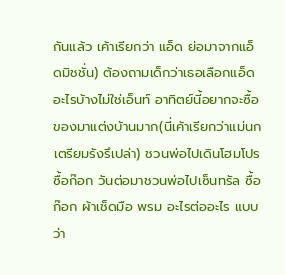กันแล้ว เค้าเรียกว่า แอ็ด ย่อมาจากแอ็ดมิชชั่น) ต้องถามเด็กว่าเธอเลือกแอ็ดอะไรบ้างไม่ใช่เอ็นท์ อาทิตย์นี้อยากจะซื้อของมาแต่งบ้านมาก(นี่เค้าเรียกว่าแม่นกเตรียมรังรึเปล่า) ชวนพ่อไปเดินโฮมโปรซื้อก๊อก วันต่อมาชวนพ่อไปเซ็นทรัล ซื้อก๊อก ผ้าเช็ดมือ พรม อะไรต่ออะไร แบบว่า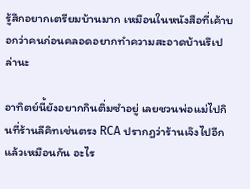รู้สึกอยากเตรียมบ้านมาก เหมือนในหนังสือที่เค้าบอกว่าคนก่อนคลอดอยากทำความสะอาดบ้านรึเปล่านะ

อาทิตย์นี้ยังอยากกินติ่มซำอยู่ เลยชวนพ่อแม่ไปกินที่ร้านลีคิทเช่นตรง RCA ปรากฎว่าร้านเจ๊งไปอีกแล้วเหมือนกัน อะไร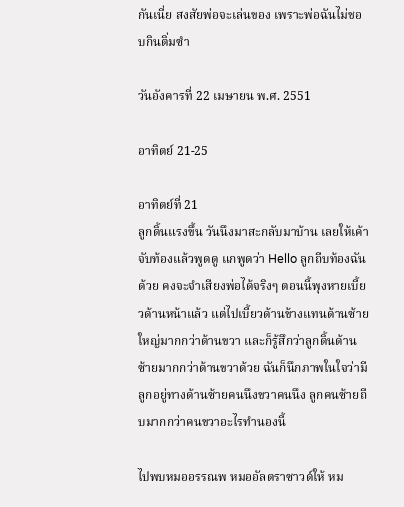กันเนี่ย สงสัยพ่อจะเล่นของ เพราะพ่อฉันไม่ชอบกินติ่มซำ

วันอังคารที่ 22 เมษายน พ.ศ. 2551

อาทิตย์ 21-25

อาทิตย์ที่ 21
ลูกดิ้นแรงขึ้น วันนึงมาสะกลับมาบ้าน เลยให้เค้าจับท้องแล้วพูดดู แกพูดว่า Hello ลูกถีบท้องฉันด้วย คงจะจำเสียงพ่อได้จริงๆ ตอนนี้พุงหายเบี้ยวด้านหน้าแล้ว แต่ไปเบี้ยวด้านข้างแทนด้านซ้ายใหญ่มากกว่าด้านขวา และก็รู้สึกว่าลูกดิ้นด้านซ้ายมากกว่าด้านขวาด้วย ฉันก็นึกภาพในใจว่ามีลูกอยู่ทางด้านซ้ายคนนึงขวาคนนึง ลูกคนซ้ายถีบมากกว่าคนขวาอะไรทำนองนี้

ไปพบหมออรรณพ หมออัลตราซาวด์ให้ หม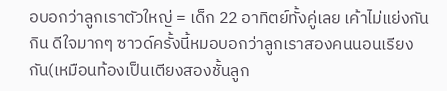อบอกว่าลูกเราตัวใหญ่ = เด็ก 22 อาทิตย์ทั้งคู่เลย เค้าไม่แย่งกันกิน ดีใจมากๆ ซาวด์ครั้งนี้หมอบอกว่าลูกเราสองคนนอนเรียงกัน(เหมือนท้องเป็นเตียงสองชั้นลูก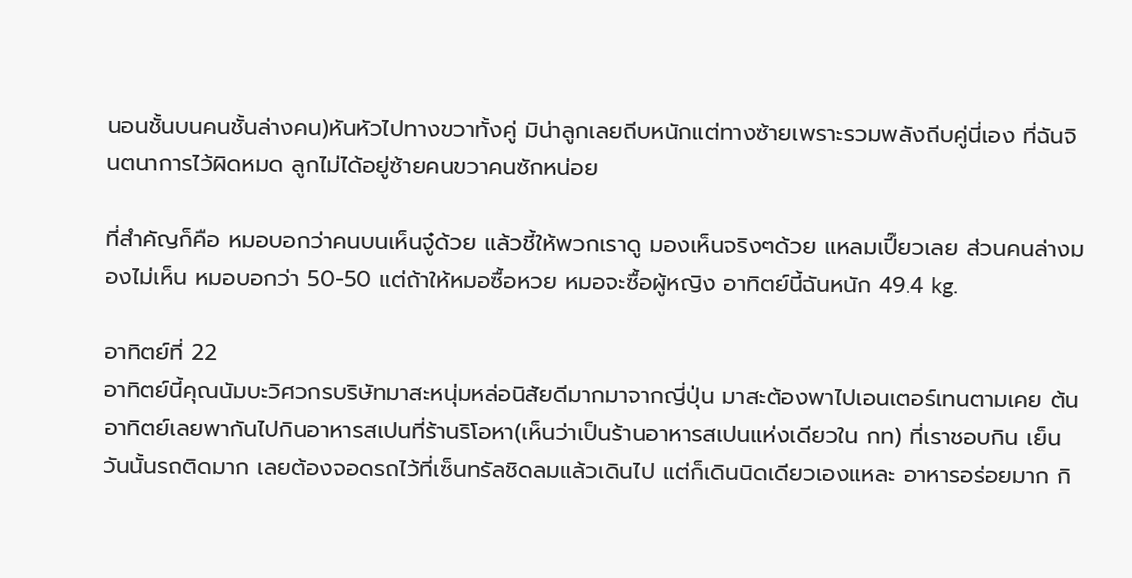นอนชั้นบนคนชั้นล่างคน)หันหัวไปทางขวาทั้งคู่ มิน่าลูกเลยถีบหนักแต่ทางซ้ายเพราะรวมพลังถีบคู่นี่เอง ที่ฉันจินตนาการไว้ผิดหมด ลูกไม่ได้อยู่ซ้ายคนขวาคนซักหน่อย

ที่สำคัญก็คือ หมอบอกว่าคนบนเห็นจู๋ด้วย แล้วชี้ให้พวกเราดู มองเห็นจริงๆด้วย แหลมเปี๊ยวเลย ส่วนคนล่างมองไม่เห็น หมอบอกว่า 50-50 แต่ถ้าให้หมอซื้อหวย หมอจะซื้อผู้หญิง อาทิตย์นี้ฉันหนัก 49.4 kg.

อาทิตย์ที่ 22
อาทิตย์นี้คุณนัมบะวิศวกรบริษัทมาสะหนุ่มหล่อนิสัยดีมากมาจากญี่ปุ่น มาสะต้องพาไปเอนเตอร์เทนตามเคย ต้นอาทิตย์เลยพากันไปกินอาหารสเปนที่ร้านริโอหา(เห็นว่าเป็นร้านอาหารสเปนแห่งเดียวใน กท) ที่เราชอบกิน เย็นวันนั้นรถติดมาก เลยต้องจอดรถไว้ที่เซ็นทรัลชิดลมแล้วเดินไป แต่ก็เดินนิดเดียวเองแหละ อาหารอร่อยมาก กิ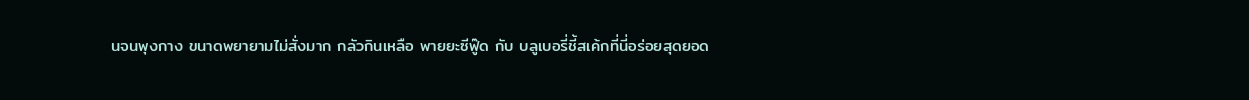นจนพุงกาง ขนาดพยายามไม่สั่งมาก กลัวกินเหลือ พายยะซีฟู๊ด กับ บลูเบอรี่ชี้สเค้กที่นี่อร่อยสุดยอด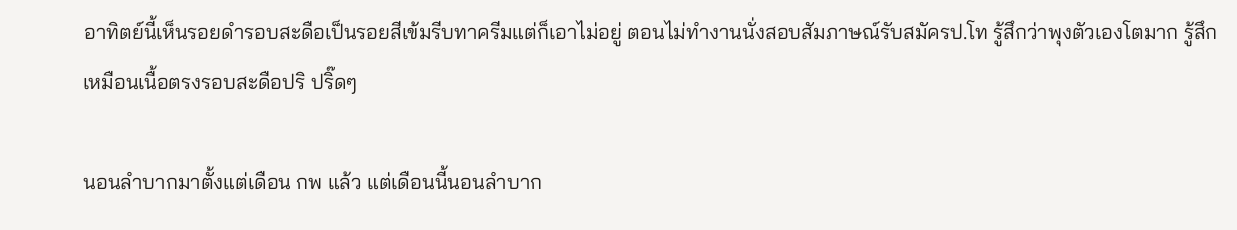อาทิตย์นี้เห็นรอยดำรอบสะดือเป็นรอยสีเข้มรีบทาครีมแต่ก็เอาไม่อยู่ ตอนไม่ทำงานนั่งสอบสัมภาษณ์รับสมัครป.โท รู้สึกว่าพุงตัวเองโตมาก รู้สึกเหมือนเนื้อตรงรอบสะดือปริ ปริ๊ดๆ

นอนลำบากมาตั้งแต่เดือน กพ แล้ว แต่เดือนนี้นอนลำบาก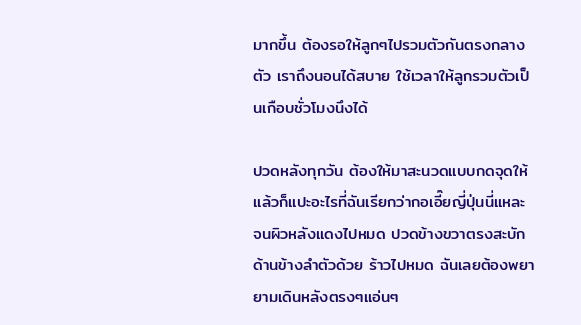มากขึ้น ต้องรอให้ลูกๆไปรวมตัวกันตรงกลางตัว เราถึงนอนได้สบาย ใช้เวลาให้ลูกรวมตัวเป็นเกือบชั่วโมงนึงได้

ปวดหลังทุกวัน ต้องให้มาสะนวดแบบกดจุดให้ แล้วก็แปะอะไรที่ฉันเรียกว่ากอเอี๊ยญี่ปุ่นนี่แหละ จนผิวหลังแดงไปหมด ปวดข้างขวาตรงสะบักด้านข้างลำตัวด้วย ร้าวไปหมด ฉันเลยต้องพยายามเดินหลังตรงๆแอ่นๆ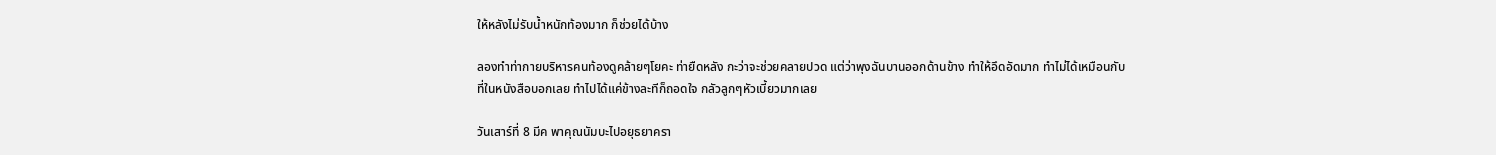ให้หลังไม่รับน้ำหนักท้องมาก ก็ช่วยได้บ้าง

ลองทำท่ากายบริหารคนท้องดูคล้ายๆโยคะ ท่ายืดหลัง กะว่าจะช่วยคลายปวด แต่ว่าพุงฉันบานออกด้านข้าง ทำให้อึดอัดมาก ทำไม่ได้เหมือนกับที่ในหนังสือบอกเลย ทำไปได้แค่ข้างละทีก็ถอดใจ กลัวลูกๆหัวเบี้ยวมากเลย

วันเสาร์ที่ 8 มีค พาคุณนัมบะไปอยุธยาครา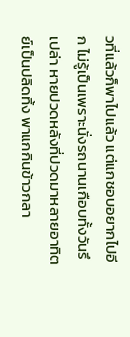วที่แล้วก็พาไปแล้ว แต่แกชอบอยากไปอีก ไม่รู้เป็นเพราะนั่งรถนานเกือบทั้งวันรึเปล่า หายปวดหลังที่ปวดมาหลายอาทิตย์เป็นปลิดทิ้ง พาแกกินข้าวกลา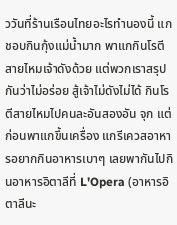ววันที่ร้านเรือนไทยอะไรทำนองนี้ แกชอบกินกุ้งแม่น้ำมาก พาแกกินโรตีสายไหมเจ้าดังด้วย แต่พวกเราสรุปกันว่าไม่อร่อย สู้เจ้าไม่ดังไม่ได้ กินโรตีสายไหมไปคนละอันสองอัน จุก แต่ก่อนพาแกขึ้นเครื่อง แกรีเควสอาหารอยากกินอาหารเบาๆ เลยพากันไปกินอาหารอิตาลีที่ L'Opera (อาหารอิตาลีนะ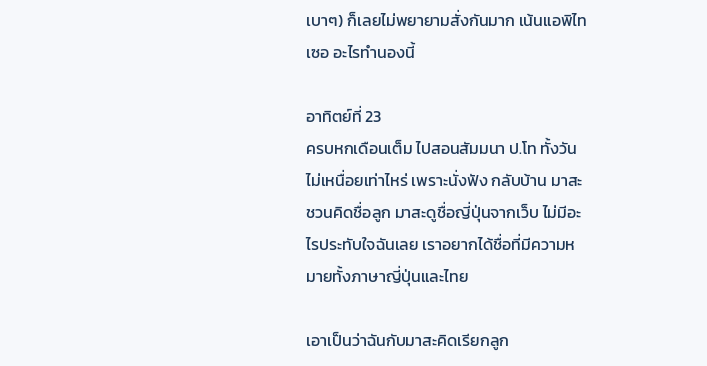เบาๆ) ก็เลยไม่พยายามสั่งกันมาก เน้นแอพิไทเซอ อะไรทำนองนี้

อาทิตย์ที่ 23
ครบหกเดือนเต็ม ไปสอนสัมมนา ป.โท ทั้งวัน ไม่เหนื่อยเท่าไหร่ เพราะนั่งฟัง กลับบ้าน มาสะชวนคิดชื่อลูก มาสะดูชื่อญี่ปุ่นจากเว็บ ไม่มีอะไรประทับใจฉันเลย เราอยากได้ชื่อที่มีความหมายทั้งภาษาญี่ปุ่นและไทย

เอาเป็นว่าฉันกับมาสะคิดเรียกลูก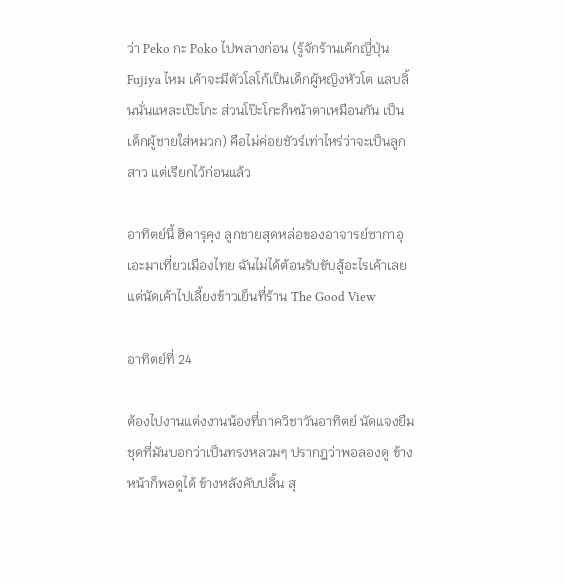ว่า Peko กะ Poko ไปพลางก่อน (รู้จักร้านเค้กญี่ปุ่น Fujiya ไหม เค้าจะมีตัวโลโก้เป็นเด็กผู้หญิงหัวโต แลบลิ้นนั่นแหละเป๊ะโกะ ส่วนโป๊ะโกะก็หน้าตาเหมือนกัน เป็นเด็กผู้ชายใส่หมวก) คือไม่ค่อยชัวร์เท่าไหร่ว่าจะเป็นลูกสาว แต่เรียกไว้ก่อนแล้ว

อาทิตย์นี้ ฮิคารุคุง ลูกชายสุดหล่อของอาจารย์ซากาอุเอะมาเที่ยวเมืองไทย ฉันไม่ได้ต้อนรับขับสู้อะไรเค้าเลย แต่นัดเค้าไปเลี้ยงข้าวเย็นที่ร้าน The Good View

อาทิตย์ที่ 24

ต้องไปงานแต่งงานน้องที่ภาควิชาวันอาทิตย์ นัดแจงยืมชุดที่มันบอกว่าเป็นทรงหลวมๆ ปรากฎว่าพอลองดู ข้างหน้าก็พอดูได้ ข้างหลังคับปลิ้น สุ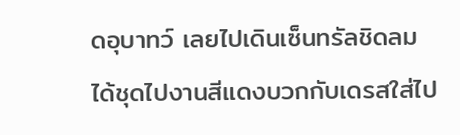ดอุบาทว์ เลยไปเดินเซ็นทรัลชิดลม ได้ชุดไปงานสีแดงบวกกับเดรสใส่ไป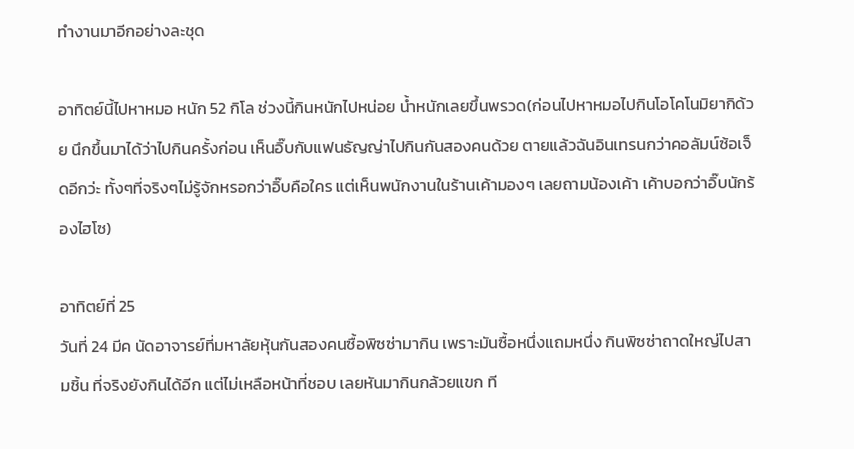ทำงานมาอีกอย่างละชุด

อาทิตย์นี้ไปหาหมอ หนัก 52 กิโล ช่วงนี้กินหนักไปหน่อย น้ำหนักเลยขึ้นพรวด(ก่อนไปหาหมอไปกินโอโคโนมิยากิด้วย นึกขึ้นมาได้ว่าไปกินครั้งก่อน เห็นอิ๊บกับแฟนธัญญ่าไปกินกันสองคนด้วย ตายแล้วฉันอินเทรนกว่าคอลัมน์ซ้อเจ็ดอีกว่ะ ทั้งๆที่จริงๆไม่รู้จักหรอกว่าอิ๊บคือใคร แต่เห็นพนักงานในร้านเค้ามองๆ เลยถามน้องเค้า เค้าบอกว่าอิ๊บนักร้องไฮโซ)

อาทิตย์ที่ 25
วันที่ 24 มีค นัดอาจารย์ที่มหาลัยหุ้นกันสองคนซื้อพิซซ่ามากิน เพราะมันซื้อหนึ่งแถมหนึ่ง กินพิซซ่าถาดใหญ่ไปสามชิ้น ที่จริงยังกินได้อีก แต่ไม่เหลือหน้าที่ชอบ เลยหันมากินกล้วยแขก ที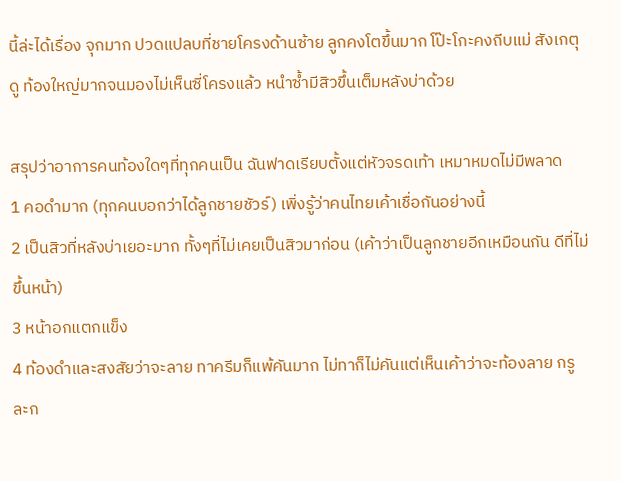นี้ล่ะได้เรื่อง จุกมาก ปวดแปลบที่ชายโครงด้านซ้าย ลูกคงโตขึ้นมาก โป๊ะโกะคงถีบแม่ สังเกตุดู ท้องใหญ่มากจนมองไม่เห็นซี่โครงแล้ว หนำซ้ำมีสิวขึ้นเต็มหลังบ่าด้วย

สรุปว่าอาการคนท้องใดๆที่ทุกคนเป็น ฉันฟาดเรียบตั้งแต่หัวจรดเท้า เหมาหมดไม่มีพลาด
1 คอดำมาก (ทุกคนบอกว่าได้ลูกชายชัวร์) เพิ่งรู้ว่าคนไทยเค้าเชื่อกันอย่างนี้
2 เป็นสิวที่หลังบ่าเยอะมาก ทั้งๆที่ไม่เคยเป็นสิวมาก่อน (เค้าว่าเป็นลูกชายอีกเหมือนกัน ดีที่ไม่ขึ้นหน้า)
3 หน้าอกแตกแข็ง
4 ท้องดำและสงสัยว่าจะลาย ทาครีมก็แพ้คันมาก ไม่ทาก็ไม่คันแต่เห็นเค้าว่าจะท้องลาย กรูละก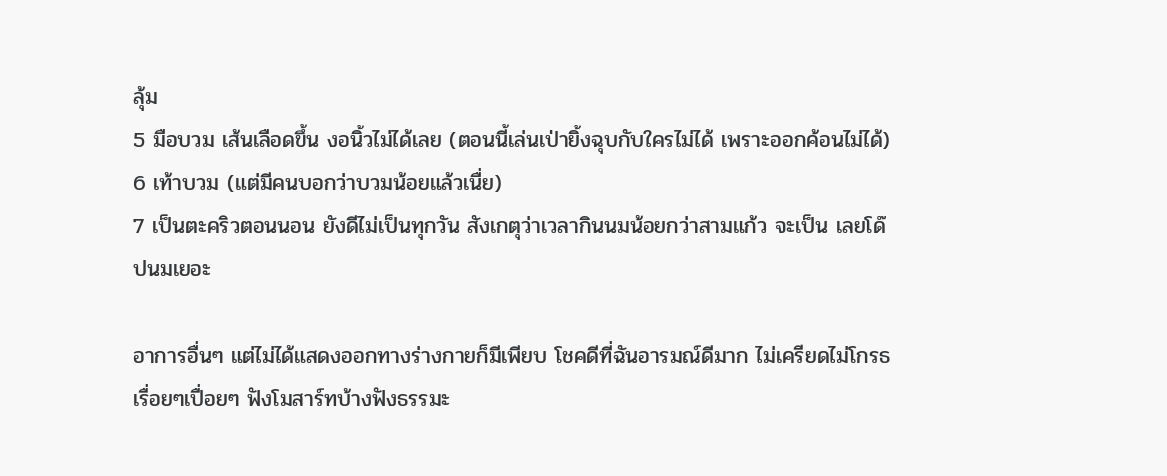ลุ้ม
5 มือบวม เส้นเลือดขึ้น งอนิ้วไม่ได้เลย (ตอนนี้เล่นเป่ายิ้งฉุบกับใครไม่ได้ เพราะออกค้อนไม่ได้)
6 เท้าบวม (แต่มีคนบอกว่าบวมน้อยแล้วเนื่ย)
7 เป็นตะคริวตอนนอน ยังดีไม่เป็นทุกวัน สังเกตุว่าเวลากินนมน้อยกว่าสามแก้ว จะเป็น เลยโด๊ปนมเยอะ

อาการอื่นๆ แต่ไม่ได้แสดงออกทางร่างกายก็มีเพียบ โชคดีที่ฉันอารมณ์ดีมาก ไม่เครียดไม่โกรธ เรื่อยๆเปื่อยๆ ฟังโมสาร์ทบ้างฟังธรรมะ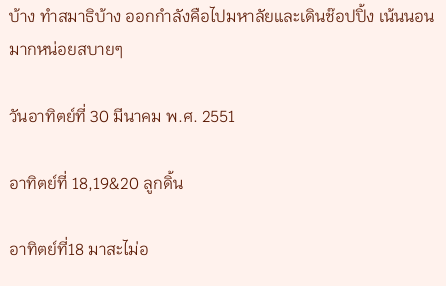บ้าง ทำสมาธิบ้าง ออกกำลังคือไปมหาลัยและเดินช๊อปปิ้ง เน้นนอนมากหน่อยสบายๆ

วันอาทิตย์ที่ 30 มีนาคม พ.ศ. 2551

อาทิตย์ที่ 18,19&20 ลูกดิ้น

อาทิตย์ที่18 มาสะไม่อ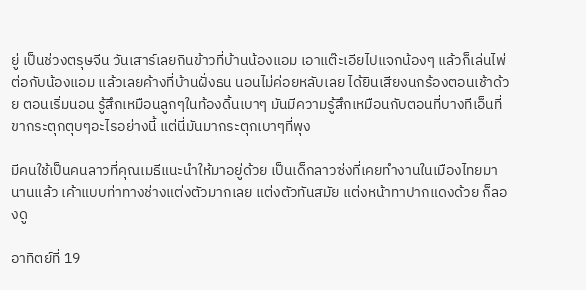ยู่ เป็นช่วงตรุษจีน วันเสาร์เลยกินข้าวที่บ้านน้องแอม เอาแต๊ะเอียไปแจกน้องๆ แล้วก็เล่นไพ่ต่อกับน้องแอม แล้วเลยค้างที่บ้านฝั่งธน นอนไม่ค่อยหลับเลย ได้ยินเสียงนกร้องตอนเช้าด้วย ตอนเริ่มนอน รู้สึกเหมือนลูกๆในท้องดิ้นเบาๆ มันมีความรู้สึกเหมือนกับตอนที่บางทีเอ็นที่ขากระตุกตุบๆอะไรอย่างนี้ แต่นี่มันมากระตุกเบาๆที่พุง

มีคนใช้เป็นคนลาวที่คุณเมธีแนะนำให้มาอยู่ด้วย เป็นเด็กลาวซ่งที่เคยทำงานในเมืองไทยมานานแล้ว เค้าแบบท่าทางช่างแต่งตัวมากเลย แต่งตัวทันสมัย แต่งหน้าทาปากแดงด้วย ก็ลองดู

อาทิตย์ที่ 19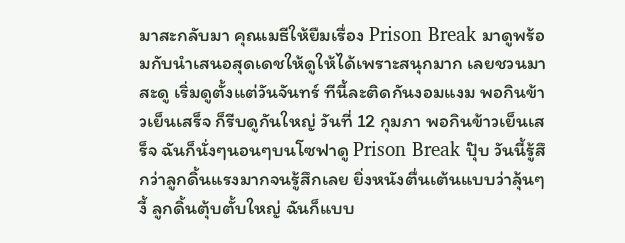มาสะกลับมา คุณเมธีให้ยืมเรื่อง Prison Break มาดูพร้อมกับนำเสนอสุดเดชให้ดูให้ได้เพราะสนุกมาก เลยชวนมาสะดู เริ่มดูตั้งแต่วันจันทร์ ทีนี้ละติดกันงอมแงม พอกินข้าวเย็นเสร็จ ก็รีบดูกันใหญ่ วันที่ 12 กุมภา พอกินข้าวเย็นเสร็จ ฉันก็นั่งๆนอนๆบนโซฟาดู Prison Break ปุ๊บ วันนี้รู้สึกว่าลูกดิ้นแรงมากจนรู้สึกเลย ยิ่งหนังตื่นเต้นแบบว่าลุ้นๆงี้ ลูกดิ้นตุ้บตั้บใหญ่ ฉันก็แบบ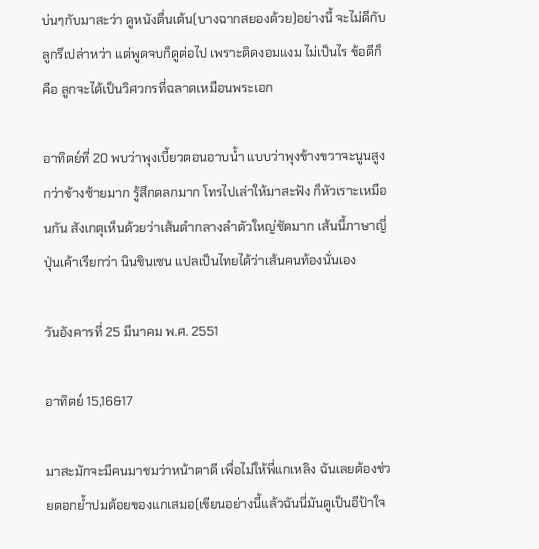บ่นๆกับมาสะว่า ดูหนังตื่นเต้น(บางฉากสยองด้วย)อย่างนี้ จะไม่ดีกับลูกรึเปล่าหว่า แต่พูดจบก็ดูต่อไป เพราะติดงอมแงม ไม่เป็นไร ข้อดีก็คือ ลูกจะได้เป็นวิศวกรที่ฉลาดเหมือนพระเอก

อาทิตย์ที่ 20 พบว่าพุงเบี้ยวตอนอาบน้ำ แบบว่าพุงข้างขวาจะนูนสูงกว่าข้างซ้ายมาก รู้สึกตลกมาก โทรไปเล่าให้มาสะฟัง ก็หัวเราะเหมือนกัน สังเกตุเห็นด้วยว่าเส้นดำกลางลำตัวใหญ่ชัดมาก เส้นนี้ภาษาญี่ปุ่นเค้าเรียกว่า นินชินเซน แปลเป็นไทยได้ว่าเส้นคนท้องนั่นเอง

วันอังคารที่ 25 มีนาคม พ.ศ. 2551

อาทิตย์ 15,16&17

มาสะมักจะมีคนมาชมว่าหน้าตาดี เพื่อไม่ให้พี่แกเหลิง ฉันเลยต้องช่วยตอกย้ำปมด้อยของแกเสมอ(เขียนอย่างนี้แล้วฉันนี่มันดูเป็นอีป้าใจ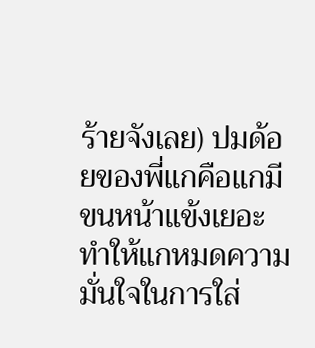ร้ายจังเลย) ปมด้อยของพี่แกคือแกมีขนหน้าแข้งเยอะ ทำให้แกหมดความมั่นใจในการใส่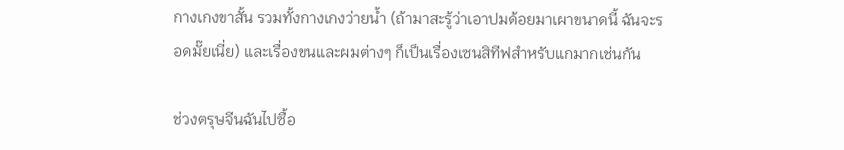กางเกงขาสั้น รวมทั้งกางเกงว่ายน้ำ (ถ้ามาสะรู้ว่าเอาปมด้อยมาเผาขนาดนี้ ฉันจะรอดมั๊ยเนี่ย) และเรื่องขนและผมต่างๆ ก็เป็นเรื่องเซนสิทีฟสำหรับแกมากเช่นกัน

ช่วงตรุษจีนฉันไปซื้อ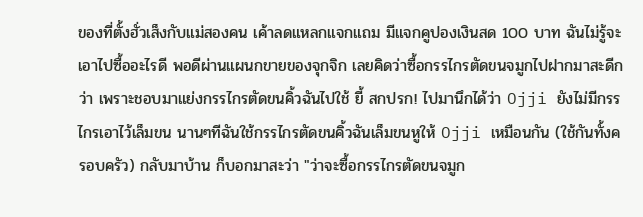ของที่ตั้งฮั่วเส็งกับแม่สองคน เค้าลดแหลกแจกแถม มีแจกคูปองเงินสด 100 บาท ฉันไม่รู้จะเอาไปซื้ออะไรดี พอดีผ่านแผนกขายของจุกจิก เลยคิดว่าซื้อกรรไกรตัดขนจมูกไปฝากมาสะดีกว่า เพราะชอบมาแย่งกรรไกรตัดขนคิ้วฉันไปใช้ ยี้ สกปรก! ไปมานึกได้ว่า Ojji ยังไม่มีกรรไกรเอาไว้เล็มขน นานๆทีฉันใช้กรรไกรตัดขนคิ้วฉันเล็มขนหูให้ Ojji เหมือนกัน (ใช้กันทั้งครอบครัว) กลับมาบ้าน ก็บอกมาสะว่า "ว่าจะซื้อกรรไกรตัดขนจมูก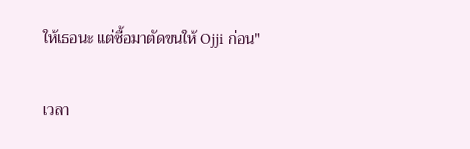ให้เธอนะ แต่ซื้อมาตัดขนให้ Ojji ก่อน"

เวลา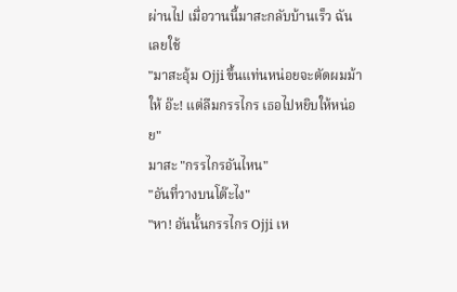ผ่านไป เมื่อวานนี้มาสะกลับบ้านเร็ว ฉันเลยใช้
"มาสะอุ้ม Ojji ขึ้นแท่นหน่อยจะตัดผมม้าให้ อ๊ะ! แต่ลืมกรรไกร เธอไปหยิบให้หน่อย"
มาสะ "กรรไกรอันไหน"
"อันที่วางบนโต๊ะไง"
"หา! อันนั้นกรรไกร Ojji เห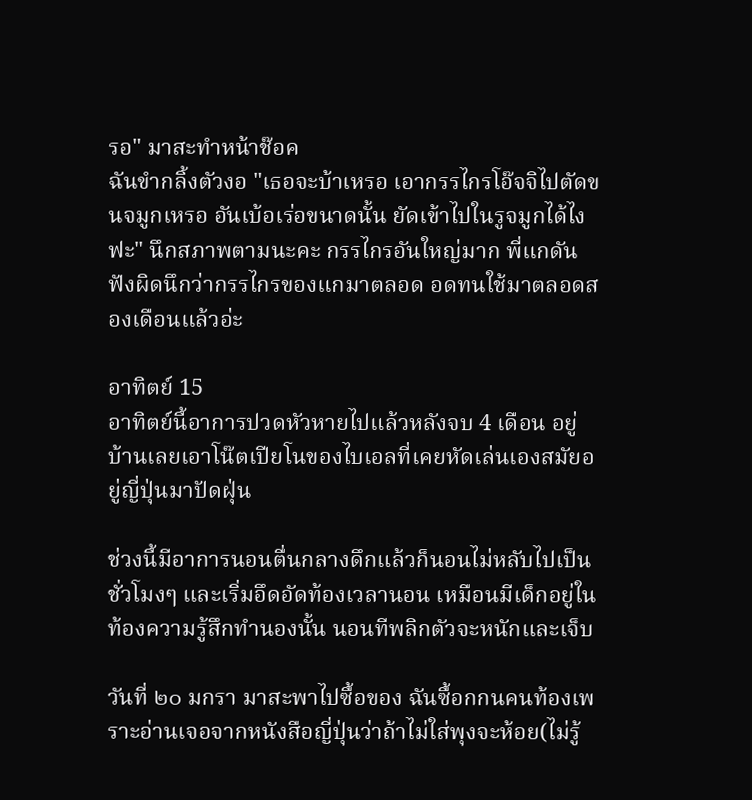รอ" มาสะทำหน้าช๊อค
ฉันขำกลิ้งตัวงอ "เธอจะบ้าเหรอ เอากรรไกรโอ๊จจิไปตัดขนจมูกเหรอ อันเบ้อเร่อขนาดนั้น ยัดเข้าไปในรูจมูกได้ไงฟะ" นึกสภาพตามนะคะ กรรไกรอันใหญ่มาก พี่แกดันฟังผิดนึกว่ากรรไกรของแกมาตลอด อดทนใช้มาตลอดสองเดือนแล้วอ่ะ

อาทิตย์ 15
อาทิตย์นี้อาการปวดหัวหายไปแล้วหลังจบ 4 เดือน อยู่บ้านเลยเอาโน๊ตเปียโนของไบเอลที่เคยหัดเล่นเองสมัยอยู่ญี่ปุ่นมาปัดฝุ่น

ช่วงนี้มีอาการนอนตื่นกลางดึกแล้วก็นอนไม่หลับไปเป็นชั่วโมงๆ และเริ่มอึดอัดท้องเวลานอน เหมือนมีเด็กอยู่ในท้องความรู้สึกทำนองนั้น นอนทีพลิกตัวจะหนักและเจ็บ

วันที่ ๒๐ มกรา มาสะพาไปซื้อของ ฉันซื้อกกนคนท้องเพราะอ่านเจอจากหนังสือญี่ปุ่นว่าถ้าไม่ใส่พุงจะห้อย(ไม่รู้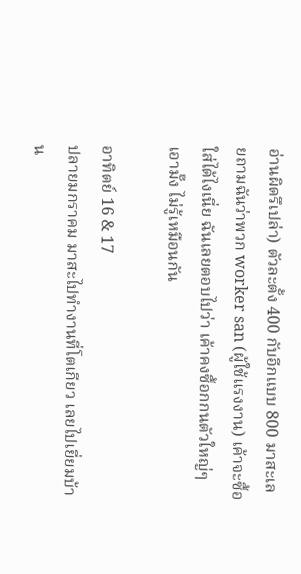อ่านผิดรึเปล่า) ตัวละตั้ง 400 กับอีกแบบ 800 มาสะเลยถามฉันว่าพวก worker san (ผู้ใช้แรงงาน) เค้าจะซื้อใส่ได้ไงเนี่ย ฉันเลยตอบไปว่า เค้าคงซื้อกกนตัวใหญ่ๆเอามั๊ง ไม่รู้เหมือนกัน

อาทิตย์ 16 & 17
ปลายมกราคม มาสะไปทำงานที่โตเกียว เลยไปเยี่ยมบ้าน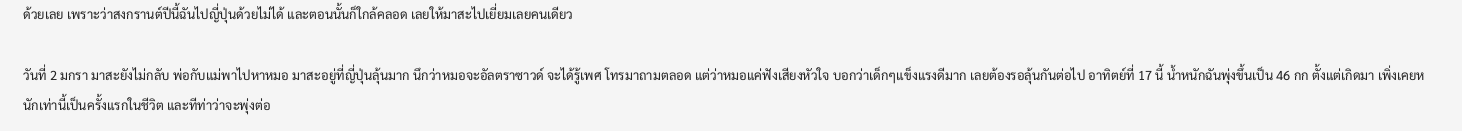ด้วยเลย เพราะว่าสงกรานต์ปีนี้ฉันไปญี่ปุ่นด้วยไม่ได้ และตอนนั้นก็ใกล้คลอด เลยให้มาสะไปเยี่ยมเลยคนเดียว

วันที่ 2 มกรา มาสะยังไม่กลับ พ่อกับแม่พาไปหาหมอ มาสะอยู่ที่ญี่ปุ่นลุ้นมาก นึกว่าหมอจะอัลตราซาวด์ จะได้รู้เพศ โทรมาถามตลอด แต่ว่าหมอแค่ฟังเสียงหัวใจ บอกว่าเด็กๆแข็งแรงดีมาก เลยต้องรอลุ้นกันต่อไป อาทิตย์ที่ 17 นี้ น้ำหนักฉันพุ่งขึ้นเป็น 46 กก ตั้งแต่เกิดมา เพิ่งเคยหนักเท่านี้เป็นครั้งแรกในชีวิต และทีท่าว่าจะพุ่งต่อ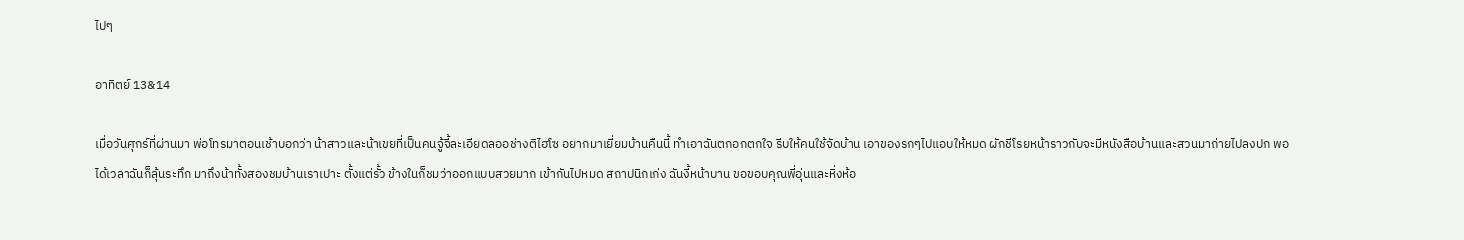ไปๆ

อาทิตย์ 13&14

เมื่อวันศุกร์ที่ผ่านมา พ่อโทรมาตอนเช้าบอกว่า น้าสาวและน้าเขยที่เป็นคนจู้จี้ละเอียดลออช่างติไฮโซ อยากมาเยี่ยมบ้านคืนนี้ ทำเอาฉันตกอกตกใจ รีบให้คนใช้จัดบ้าน เอาของรกๆไปแอบให้หมด ผักชีโรยหน้าราวกับจะมีหนังสือบ้านและสวนมาถ่ายไปลงปก พอได้เวลาฉันก็ลุ้นระทึก มาถึงน้าทั้งสองชมบ้านเราเปาะ ตั้งแต่รั้ว ข้างในก็ชมว่าออกแบบสวยมาก เข้ากันไปหมด สถาปนิกเก่ง ฉันงี้หน้าบาน ขอขอบคุณพี่อุ่นและหิ่งห้อ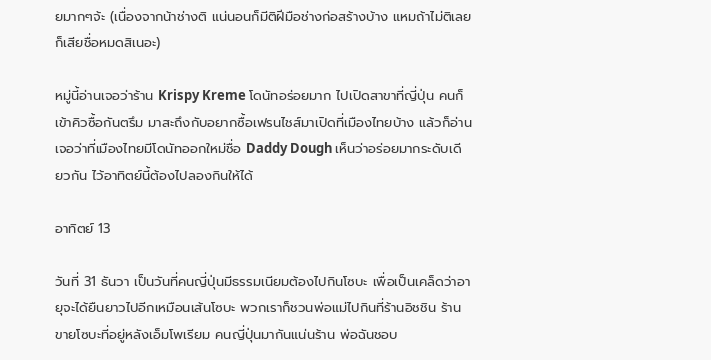ยมากๆจ้ะ (เนื่องจากน้าช่างติ แน่นอนก็มีติฝีมือช่างก่อสร้างบ้าง แหมถ้าไม่ติเลยก็เสียชื่อหมดสิเนอะ)

หมู่นี้อ่านเจอว่าร้าน Krispy Kreme โดนัทอร่อยมาก ไปเปิดสาขาที่ญี่ปุ่น คนก็เข้าคิวซื้อกันตรึม มาสะถึงกับอยากซื้อเฟรนไชส์มาเปิดที่เมืองไทยบ้าง แล้วก็อ่านเจอว่าที่เมืองไทยมีโดนัทออกใหม่ชื่อ Daddy Dough เห็นว่าอร่อยมากระดับเดียวกัน ไว้อาทิตย์นี้ต้องไปลองกินให้ได้

อาทิตย์ 13

วันที่ 31 ธันวา เป็นวันที่คนญี่ปุ่นมีธรรมเนียมต้องไปกินโซบะ เพื่อเป็นเคล็ดว่าอายุจะได้ยืนยาวไปอีกเหมือนเส้นโซบะ พวกเราก็ชวนพ่อแม่ไปกินที่ร้านอิชชิน ร้านขายโซบะที่อยู่หลังเอ็มโพเรียม คนญี่ปุ่นมากันแน่นร้าน พ่อฉันชอบ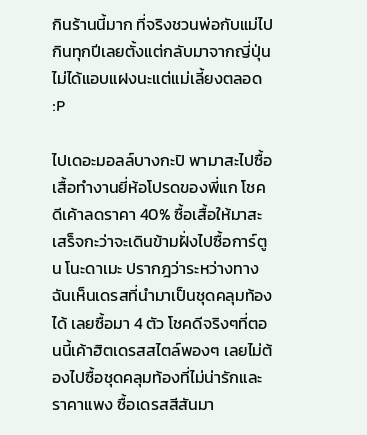กินร้านนี้มาก ที่จริงชวนพ่อกับแม่ไปกินทุกปีเลยตั้งแต่กลับมาจากญี่ปุ่น ไม่ได้แอบแฝงนะแต่แม่เลี้ยงตลอด :P

ไปเดอะมอลล์บางกะปิ พามาสะไปซื้อเสื้อทำงานยี่ห้อโปรดของพี่แก โชคดีเค้าลดราคา 40% ซื้อเสื้อให้มาสะเสร็จกะว่าจะเดินข้ามฝั่งไปซื้อการ์ตูน โนะดาเมะ ปรากฎว่าระหว่างทาง ฉันเห็นเดรสที่นำมาเป็นชุดคลุมท้องได้ เลยซื้อมา 4 ตัว โชคดีจริงๆที่ตอนนี้เค้าฮิตเดรสสไตล์พองๆ เลยไม่ต้องไปซื้อชุดคลุมท้องที่ไม่น่ารักและราคาแพง ซื้อเดรสสีสันมา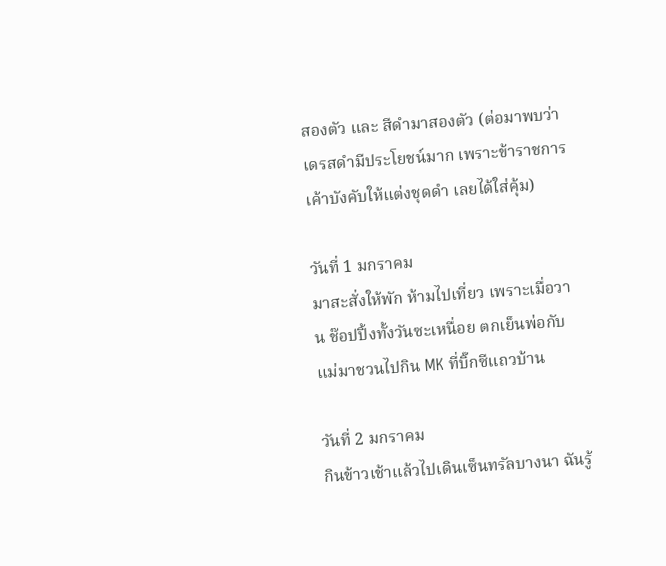สองตัว และ สีดำมาสองตัว (ต่อมาพบว่าเดรสดำมีประโยชน์มาก เพราะข้าราชการเค้าบังคับให้แต่งชุดดำ เลยได้ใส่คุ้ม)

วันที่ 1 มกราคม
มาสะสั่งให้พัก ห้ามไปเที่ยว เพราะเมื่อวาน ช๊อปปิ้งทั้งวันซะเหนื่อย ตกเย็นพ่อกับแม่มาชวนไปกิน MK ที่บิ๊กซีแถวบ้าน

วันที่ 2 มกราคม
กินข้าวเช้าแล้วไปเดินเซ็นทรัลบางนา ฉันรู้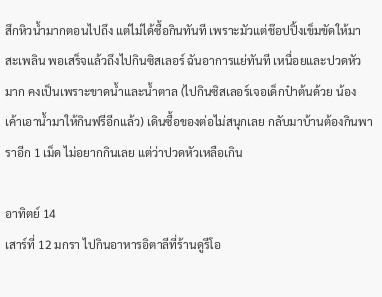สึกหิวน้ำมากตอนไปถึง แต่ไม่ได้ซื้อกินทันที เพราะมัวแต่ช๊อปปิ้งเข็มขัดให้มาสะเพลิน พอเสร็จแล้วถึงไปกินซิสเลอร์ ฉันอาการแย่ทันที เหนื่อยและปวดหัวมาก คงเป็นเพราะขาดน้ำและน้ำตาล (ไปกินซิสเลอร์เจอเด็กป๋าต้นด้วย น้องเค้าเอาน้ำมาให้กินฟรีอีกแล้ว) เดินซื้อของต่อไม่สนุกเลย กลับมาบ้านต้องกินพาราอีก 1 เม็ด ไม่อยากกินเลย แต่ว่าปวดหัวเหลือเกิน

อาทิตย์ 14
เสาร์ที่ 12 มกรา ไปกินอาหารอิตาลีที่ร้านดูรีโอ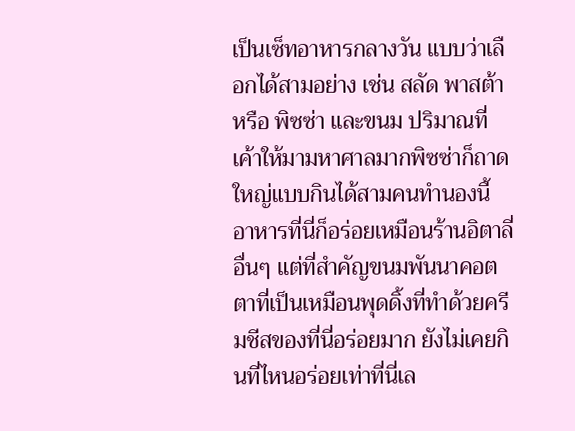เป็นเซ็ทอาหารกลางวัน แบบว่าเลือกได้สามอย่าง เช่น สลัด พาสต้า หรือ พิซซ่า และขนม ปริมาณที่เค้าให้มามหาศาลมากพิซซ่าก็ถาดใหญ่แบบกินได้สามคนทำนองนี้ อาหารที่นี่ก็อร่อยเหมือนร้านอิตาลี่อื่นๆ แต่ที่สำคัญขนมพันนาคอตตาที่เป็นเหมือนพุดดิ้งที่ทำด้วยครีมชีสของที่นี่อร่อยมาก ยังไม่เคยกินที่ไหนอร่อยเท่าที่นี่เล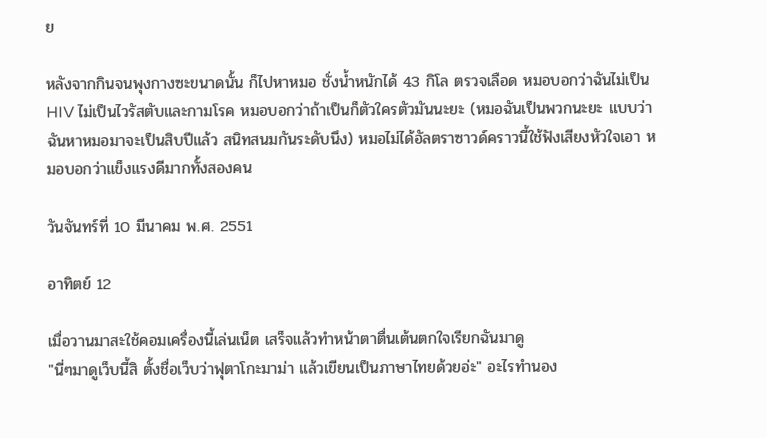ย

หลังจากกินจนพุงกางซะขนาดนั้น ก็ไปหาหมอ ชั่งน้ำหนักได้ 43 กิโล ตรวจเลือด หมอบอกว่าฉันไม่เป็น HIV ไม่เป็นไวรัสตับและกามโรค หมอบอกว่าถ้าเป็นก็ตัวใครตัวมันนะยะ (หมอฉันเป็นพวกนะยะ แบบว่าฉันหาหมอมาจะเป็นสิบปีแล้ว สนิทสนมกันระดับนึง) หมอไม่ได้อัลตราซาวด์คราวนี้ใช้ฟังเสียงหัวใจเอา หมอบอกว่าแข็งแรงดีมากทั้งสองคน

วันจันทร์ที่ 10 มีนาคม พ.ศ. 2551

อาทิตย์ 12

เมื่อวานมาสะใช้คอมเครื่องนี้เล่นเน็ต เสร็จแล้วทำหน้าตาตื่นเต้นตกใจเรียกฉันมาดู
"นี่ๆมาดูเว็บนี้สิ ตั้งชื่อเว็บว่าฟุตาโกะมาม่า แล้วเขียนเป็นภาษาไทยด้วยอ่ะ" อะไรทำนอง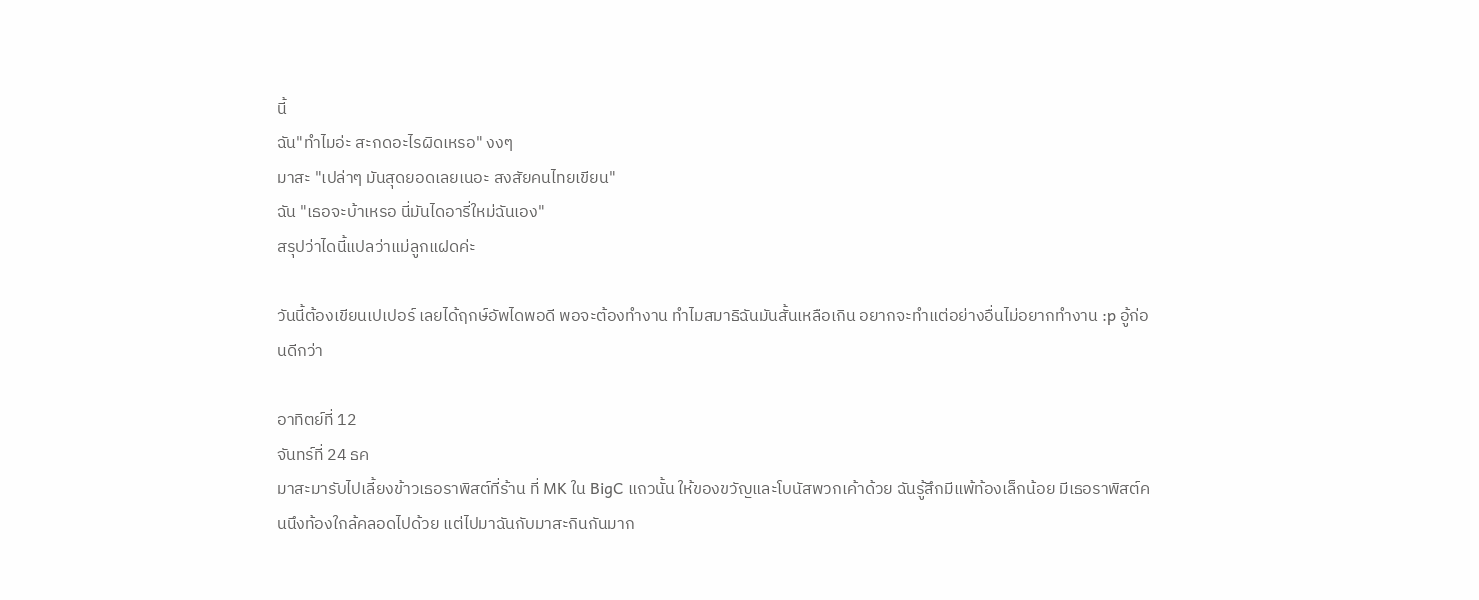นี้
ฉัน"ทำไมอ่ะ สะกดอะไรผิดเหรอ" งงๆ
มาสะ "เปล่าๆ มันสุดยอดเลยเนอะ สงสัยคนไทยเขียน"
ฉัน "เธอจะบ้าเหรอ นี่มันไดอารี่ใหม่ฉันเอง"
สรุปว่าไดนี้แปลว่าแม่ลูกแฝดค่ะ

วันนี้ต้องเขียนเปเปอร์ เลยได้ฤกษ์อัพไดพอดี พอจะต้องทำงาน ทำไมสมาธิฉันมันสั้นเหลือเกิน อยากจะทำแต่อย่างอื่นไม่อยากทำงาน :p อู้ก่อนดีกว่า

อาทิตย์ที่ 12
จันทร์ที่ 24 ธค
มาสะมารับไปเลี้ยงข้าวเธอราพิสต์ที่ร้าน ที่ MK ใน BigC แถวนั้น ให้ของขวัญและโบนัสพวกเค้าด้วย ฉันรู้สึกมีแพ้ท้องเล็กน้อย มีเธอราพิสต์คนนึงท้องใกล้คลอดไปด้วย แต่ไปมาฉันกับมาสะกินกันมาก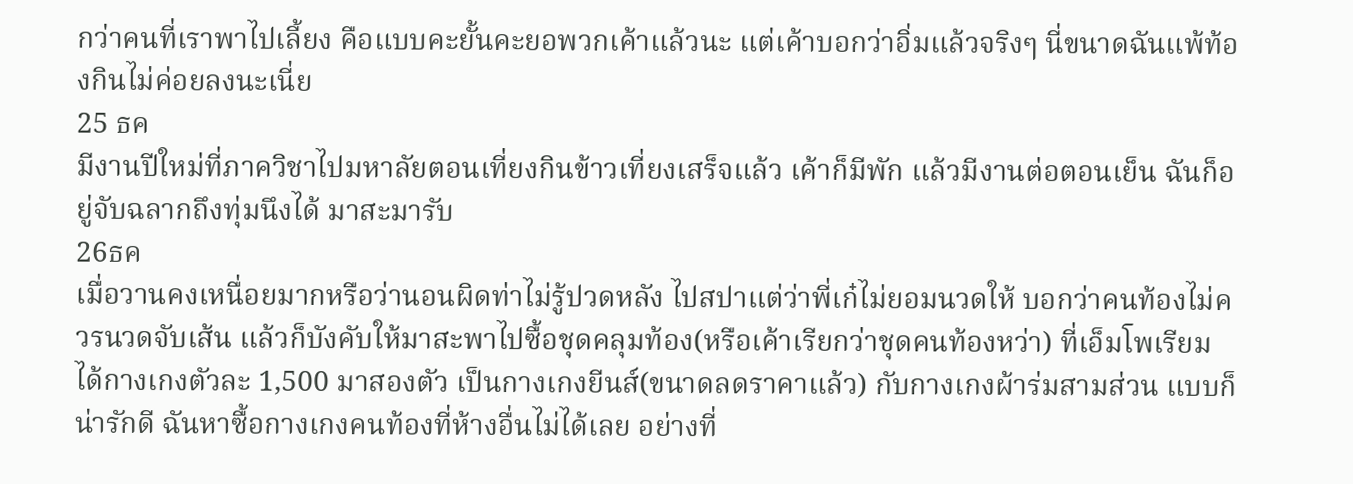กว่าคนที่เราพาไปเลี้ยง คือแบบคะยั้นคะยอพวกเค้าแล้วนะ แต่เค้าบอกว่าอิ่มแล้วจริงๆ นี่ขนาดฉันแพ้ท้องกินไม่ค่อยลงนะเนี่ย
25 ธค
มีงานปีใหม่ที่ภาควิชาไปมหาลัยตอนเที่ยงกินข้าวเที่ยงเสร็จแล้ว เค้าก็มีพัก แล้วมีงานต่อตอนเย็น ฉันก็อยู่จับฉลากถึงทุ่มนึงได้ มาสะมารับ
26ธค
เมื่อวานคงเหนื่อยมากหรือว่านอนผิดท่าไม่รู้ปวดหลัง ไปสปาแต่ว่าพี่เก๋ไม่ยอมนวดให้ บอกว่าคนท้องไม่ควรนวดจับเส้น แล้วก็บังคับให้มาสะพาไปซื้อชุดคลุมท้อง(หรือเค้าเรียกว่าชุดคนท้องหว่า) ที่เอ็มโพเรียม ได้กางเกงตัวละ 1,500 มาสองตัว เป็นกางเกงยีนส์(ขนาดลดราคาแล้ว) กับกางเกงผ้าร่มสามส่วน แบบก็น่ารักดี ฉันหาซื้อกางเกงคนท้องที่ห้างอื่นไม่ได้เลย อย่างที่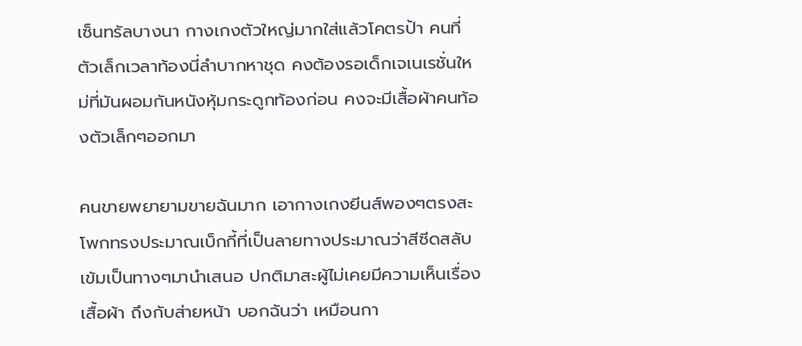เซ็นทรัลบางนา กางเกงตัวใหญ่มากใส่แล้วโคตรป้า คนที่ตัวเล็กเวลาท้องนี่ลำบากหาชุด คงต้องรอเด็กเจเนเรชั่นใหม่ที่มันผอมกันหนังหุ้มกระดูกท้องก่อน คงจะมีเสื้อผ้าคนท้องตัวเล็กๆออกมา

คนขายพยายามขายฉันมาก เอากางเกงยีนส์พองๆตรงสะโพกทรงประมาณเบ็กกี้ที่เป็นลายทางประมาณว่าสีซีดสลับเข้มเป็นทางๆมานำเสนอ ปกติมาสะผู้ไม่เคยมีความเห็นเรื่องเสื้อผ้า ถึงกับส่ายหน้า บอกฉันว่า เหมือนกา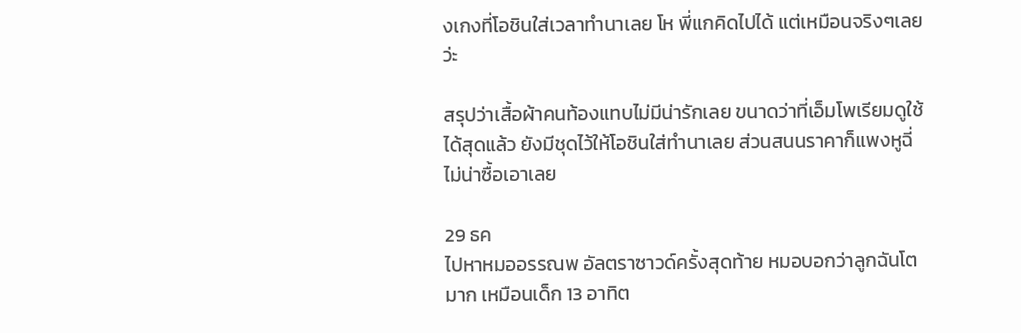งเกงที่โอชินใส่เวลาทำนาเลย โห พี่แกคิดไปได้ แต่เหมือนจริงๆเลยว่ะ

สรุปว่าเสื้อผ้าคนท้องแทบไม่มีน่ารักเลย ขนาดว่าที่เอ็มโพเรียมดูใช้ได้สุดแล้ว ยังมีชุดไว้ให้โอชินใส่ทำนาเลย ส่วนสนนราคาก็แพงหูฉี่ ไม่น่าซื้อเอาเลย

29 ธค
ไปหาหมออรรณพ อัลตราซาวด์ครั้งสุดท้าย หมอบอกว่าลูกฉันโตมาก เหมือนเด็ก 13 อาทิต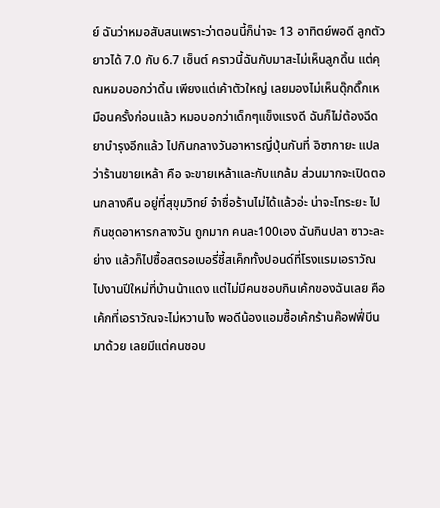ย์ ฉันว่าหมอสับสนเพราะว่าตอนนี้ก็น่าจะ 13 อาทิตย์พอดี ลูกตัวยาวได้ 7.0 กับ 6.7 เซ็นต์ คราวนี้ฉันกับมาสะไม่เห็นลูกดิ้น แต่คุณหมอบอกว่าดิ้น เพียงแต่เค้าตัวใหญ่ เลยมองไม่เห็นดุ๊กดิ๊กเหมือนครั้งก่อนแล้ว หมอบอกว่าเด็กๆแข็งแรงดี ฉันก็ไม่ต้องฉีดยาบำรุงอีกแล้ว ไปกินกลางวันอาหารญี่ปุ่นกันที่ อิซากายะ แปลว่าร้านขายเหล้า คือ จะขายเหล้าและกับแกล้ม ส่วนมากจะเปิดตอนกลางคืน อยู่ที่สุขุมวิทย์ จำชื่อร้านไม่ได้แล้วอ่ะ น่าจะโทระยะ ไปกินชุดอาหารกลางวัน ถูกมาก คนละ100เอง ฉันกินปลา ซาวะละ ย่าง แล้วก็ไปซื้อสตรอเบอรี่ชี้สเค็กทั้งปอนด์ที่โรงแรมเอราวัณไปงานปีใหม่ที่บ้านน้าแดง แต่ไม่มีคนชอบกินเค้กของฉันเลย คือเค้กที่เอราวัณจะไม่หวานไง พอดีน้องแอมซื้อเค้กร้านค๊อฟฟี่บีน มาด้วย เลยมีแต่คนชอบ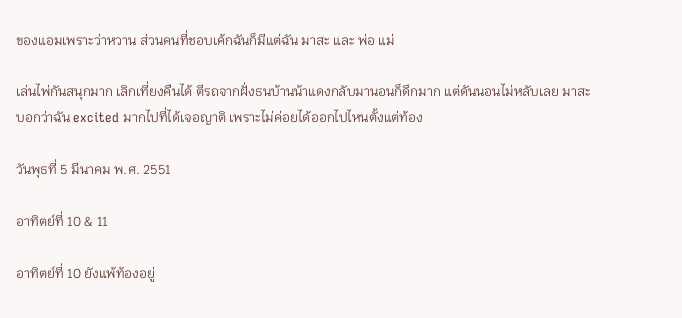ของแอมเพราะว่าหวาน ส่วนคนที่ชอบเค้กฉันก็มีแต่ฉัน มาสะ และ พ่อ แม่

เล่นไพ่กันสนุกมาก เลิกเที่ยงคืนได้ ตีรถจากฝั่งธนบ้านน้าแดงกลับมานอนก็ดึกมาก แต่ดันนอนไม่หลับเลย มาสะบอกว่าฉัน excited มากไปที่ได้เจอญาติ เพราะไม่ค่อยได้ออกไปไหนตั้งแต่ท้อง

วันพุธที่ 5 มีนาคม พ.ศ. 2551

อาทิตย์ที่ 10 & 11

อาทิตย์ที่ 10 ยังแพ้ท้องอยู่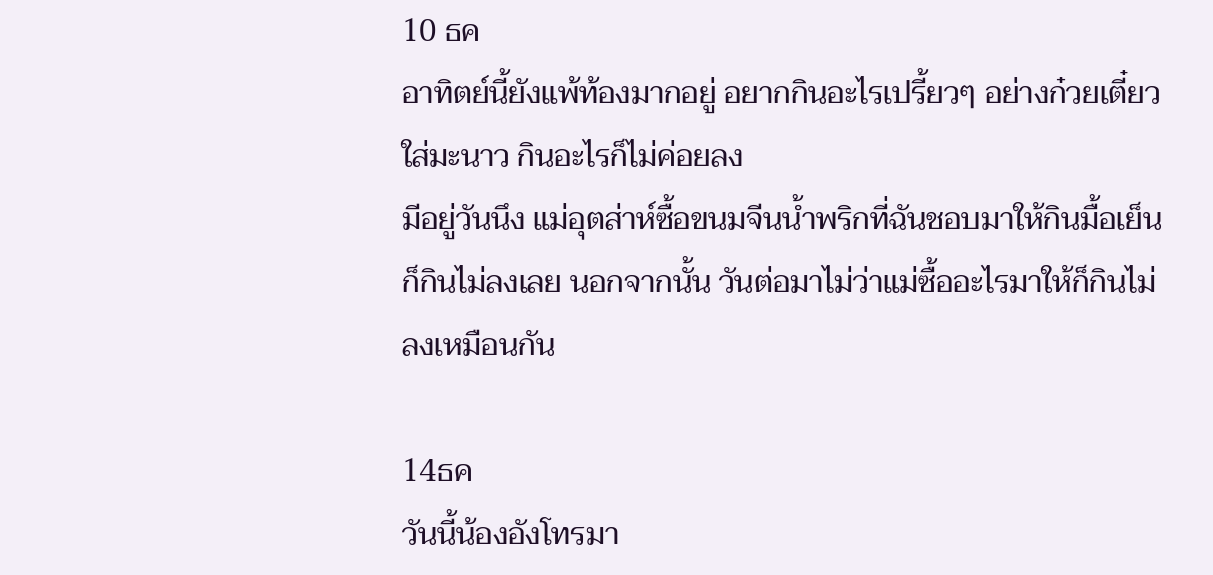10 ธค
อาทิตย์นี้ยังแพ้ท้องมากอยู่ อยากกินอะไรเปรี้ยวๆ อย่างก๋วยเตี๋ยวใส่มะนาว กินอะไรก็ไม่ค่อยลง
มีอยู่วันนึง แม่อุตส่าห์ซื้อขนมจีนน้ำพริกที่ฉันชอบมาให้กินมื้อเย็น ก็กินไม่ลงเลย นอกจากนั้น วันต่อมาไม่ว่าแม่ซื้ออะไรมาให้ก็กินไม่ลงเหมือนกัน

14ธค
วันนี้น้องอังโทรมา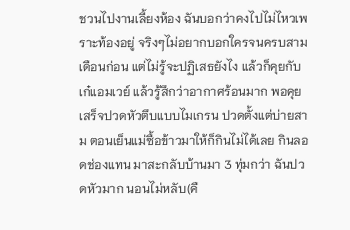ชวนไปงานเลี้ยงห้อง ฉันบอกว่าคงไปไม่ไหวเพราะท้องอยู่ จริงๆไม่อยากบอกใครจนครบสามเดือนก่อน แต่ไม่รู้จะปฏิเสธยังไง แล้วก็คุยกับเก๋แอมเวย์ แล้วรู้สึกว่าอากาศร้อนมาก พอคุยเสร็จปวดหัวตึบแบบไมเกรน ปวดตั้งแต่บ่ายสาม ตอนเย็นแม่ซื้อข้าวมาให้ก็กินไม่ได้เลย กินลอดช่องแทน มาสะกลับบ้านมา 3 ทุ่มกว่า ฉันปวดหัวมาก นอนไม่หลับ(คื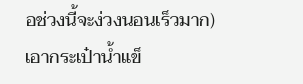อช่วงนี้จะง่วงนอนเร็วมาก) เอากระเป๋าน้ำแข็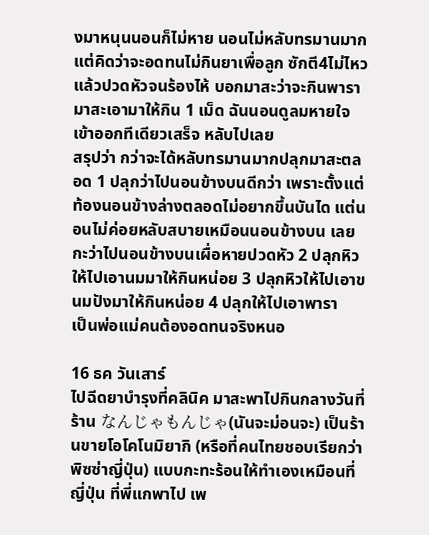งมาหนุนนอนก็ไม่หาย นอนไม่หลับทรมานมาก แต่คิดว่าจะอดทนไม่กินยาเพื่อลูก ซักตี4ไม่ไหวแล้วปวดหัวจนร้องไห้ บอกมาสะว่าจะกินพารา มาสะเอามาให้กิน 1 เม็ด ฉันนอนดูลมหายใจเข้าออกทีเดียวเสร็จ หลับไปเลย
สรุปว่า กว่าจะได้หลับทรมานมากปลุกมาสะตลอด 1 ปลุกว่าไปนอนข้างบนดีกว่า เพราะตั้งแต่ท้องนอนข้างล่างตลอดไม่อยากขึ้นบันได แต่นอนไม่ค่อยหลับสบายเหมือนนอนข้างบน เลยกะว่าไปนอนข้างบนเผื่อหายปวดหัว 2 ปลุกหิวให้ไปเอานมมาให้กินหน่อย 3 ปลุกหิวให้ไปเอาขนมปังมาให้กินหน่อย 4 ปลุกให้ไปเอาพารา
เป็นพ่อแม่คนต้องอดทนจริงหนอ

16 ธค วันเสาร์
ไปฉีดยาบำรุงที่คลินิค มาสะพาไปกินกลางวันที่ร้าน なんじゃもんじゃ(นันจะม่อนจะ) เป็นร้านขายโอโคโนมิยากิ (หรือที่คนไทยชอบเรียกว่าพิซซ่าญี่ปุ่น) แบบกะทะร้อนให้ทำเองเหมือนที่ญี่ปุ่น ที่พี่แกพาไป เพ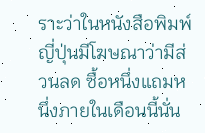ราะว่าในหนังสือพิมพ์ญี่ปุ่นมีโฆษณาว่ามีส่วนลด ซื้อหนึ่งแถมหนึ่งภายในเดือนนี้นั่น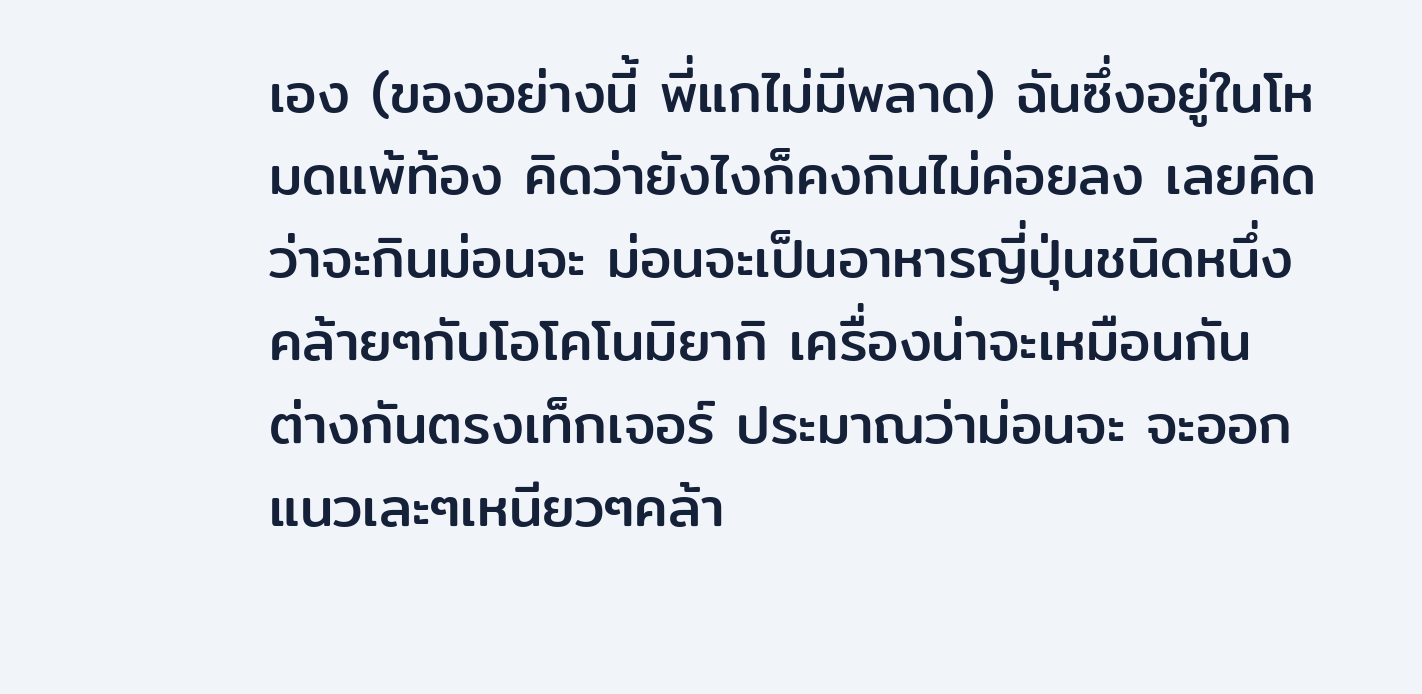เอง (ของอย่างนี้ พี่แกไม่มีพลาด) ฉันซึ่งอยู่ในโหมดแพ้ท้อง คิดว่ายังไงก็คงกินไม่ค่อยลง เลยคิดว่าจะกินม่อนจะ ม่อนจะเป็นอาหารญี่ปุ่นชนิดหนึ่ง คล้ายๆกับโอโคโนมิยากิ เครื่องน่าจะเหมือนกัน ต่างกันตรงเท็กเจอร์ ประมาณว่าม่อนจะ จะออกแนวเละๆเหนียวๆคล้า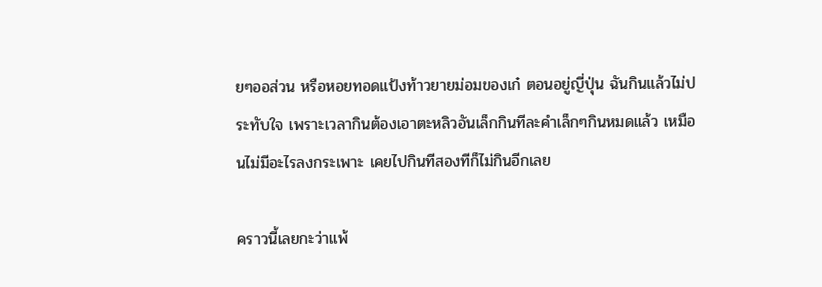ยๆออส่วน หรือหอยทอดแป้งท้าวยายม่อมของเก๋ ตอนอยู่ญี่ปุ่น ฉันกินแล้วไม่ประทับใจ เพราะเวลากินต้องเอาตะหลิวอันเล็กกินทีละคำเล็กๆกินหมดแล้ว เหมือนไม่มีอะไรลงกระเพาะ เคยไปกินทีสองทีก็ไม่กินอีกเลย

คราวนี้เลยกะว่าแพ้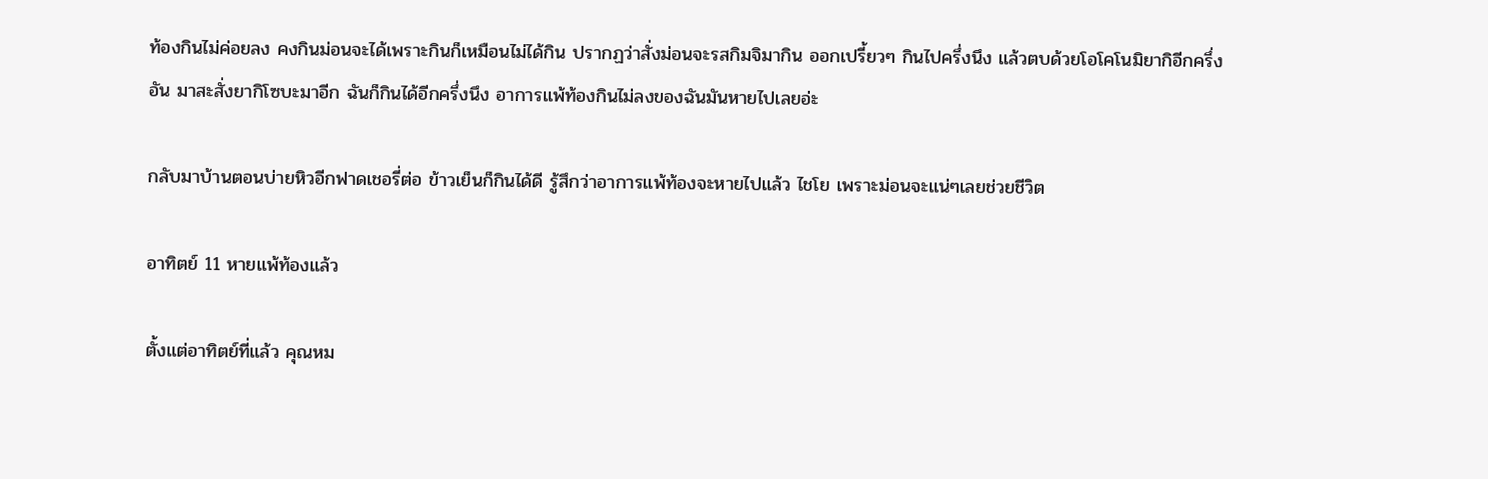ท้องกินไม่ค่อยลง คงกินม่อนจะได้เพราะกินก็เหมือนไม่ได้กิน ปรากฏว่าสั่งม่อนจะรสกิมจิมากิน ออกเปรี้ยวๆ กินไปครึ่งนึง แล้วตบด้วยโอโคโนมิยากิอีกครึ่งอัน มาสะสั่งยากิโซบะมาอีก ฉันก็กินได้อีกครึ่งนึง อาการแพ้ท้องกินไม่ลงของฉันมันหายไปเลยอ่ะ

กลับมาบ้านตอนบ่ายหิวอีกฟาดเชอรี่ต่อ ข้าวเย็นก็กินได้ดี รู้สึกว่าอาการแพ้ท้องจะหายไปแล้ว ไชโย เพราะม่อนจะแน่ๆเลยช่วยชีวิต

อาทิตย์ 11 หายแพ้ท้องแล้ว

ตั้งแต่อาทิตย์ที่แล้ว คุณหม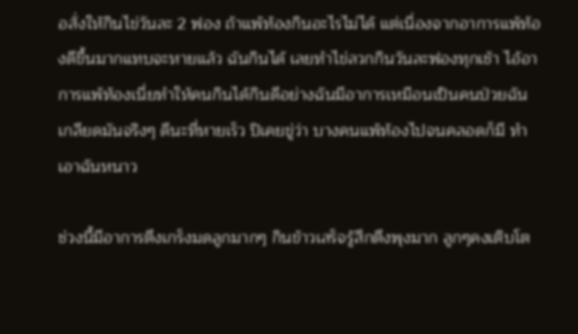อสั่งให้กินไข่วันละ 2 ฟอง ถ้าแพ้ท้องกินอะไรไม่ได้ แต่เนื่องจากอาการแพ้ท้องดีขึ้นมากแทบจะหายแล้ว ฉันกินได้ เลยทำไข่ลวกกินวันละฟองทุกเช้า ไอ้อาการแพ้ท้องเนี่ยทำให้คนกินได้กินดีอย่างฉันมีอาการเหมือนเป็นคนป่วยฉันเกลียดมันจริงๆ ดีนะที่หายเร็ว ปิเคยขู่ว่า บางคนแพ้ท้องไปจนคลอดก็มี ทำเอาฉันหนาว

ช่วงนี้มีอาการตึงเกร็งมดลูกมากๆ กินข้าวเสร็จรู้สึกตึงพุงมาก ลูกๆคงเติบโต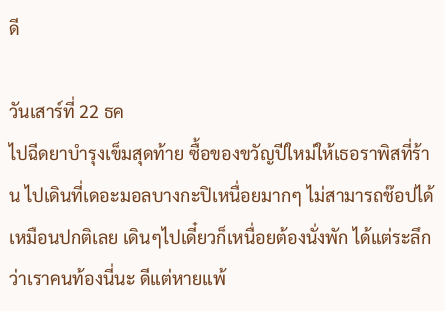ดี

วันเสาร์ที่ 22 ธค
ไปฉีดยาบำรุงเข็มสุดท้าย ซื้อของขวัญปีใหม่ให้เธอราพิสที่ร้าน ไปเดินที่เดอะมอลบางกะปิเหนื่อยมากๆ ไม่สามารถช๊อปได้เหมือนปกติเลย เดินๆไปเดี๋ยวก็เหนื่อยต้องนั่งพัก ได้แต่ระลึกว่าเราคนท้องนี่นะ ดีแต่หายแพ้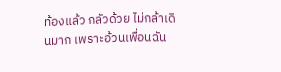ท้องแล้ว กลัวด้วย ไม่กล้าเดินมาก เพราะอ้วนเพื่อนฉัน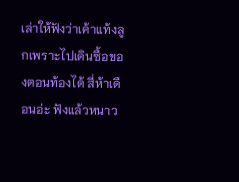เล่าให้ฟังว่าเค้าแท้งลูกเพราะไปเดินซื้อของตอนท้องได้ สี่ห้าเดือนอ่ะ ฟังแล้วหนาว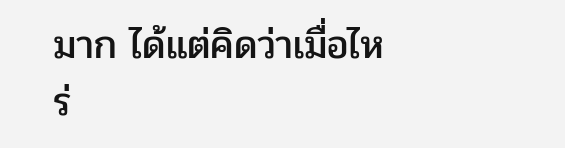มาก ได้แต่คิดว่าเมื่อไหร่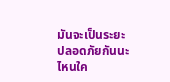มันจะเป็นระยะปลอดภัยกันนะ ไหนใค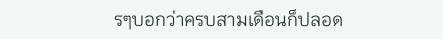รๆบอกว่าครบสามเดือนก็ปลอด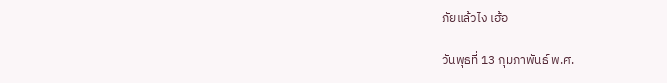ภัยแล้วไง เฮ้อ

วันพุธที่ 13 กุมภาพันธ์ พ.ศ.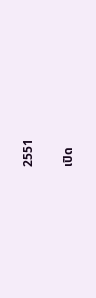2551

เปิด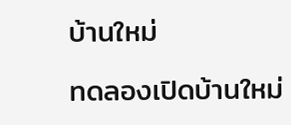บ้านใหม่

ทดลองเปิดบ้านใหม่